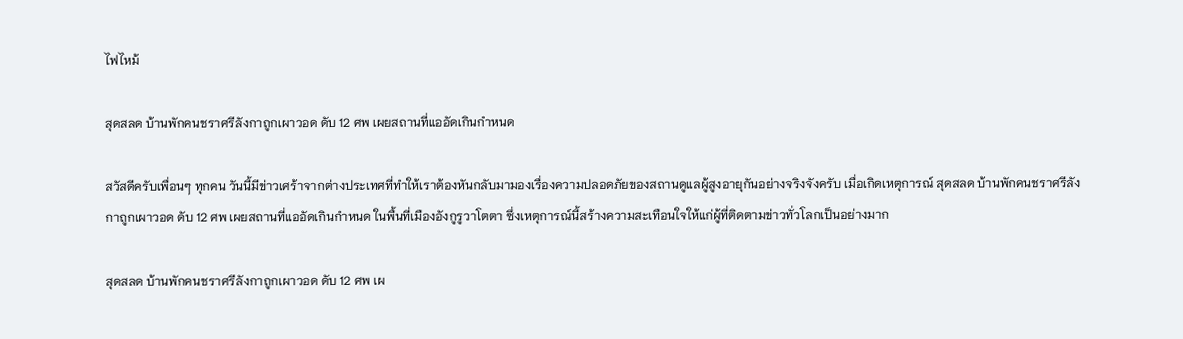ไฟไหม้

สุดสลด บ้านพักคนชราศรีลังกาถูกเผาวอด ดับ 12 ศพ เผยสถานที่แออัดเกินกำหนด

สวัสดีครับเพื่อนๆ ทุกคน วันนี้มีข่าวเศร้าจากต่างประเทศที่ทำให้เราต้องหันกลับมามองเรื่องความปลอดภัยของสถานดูแลผู้สูงอายุกันอย่างจริงจังครับ เมื่อเกิดเหตุการณ์ สุดสลด บ้านพักคนชราศรีลังกาถูกเผาวอด ดับ 12 ศพ เผยสถานที่แออัดเกินกำหนด ในพื้นที่เมืองอังกูรูวาโตตา ซึ่งเหตุการณ์นี้สร้างความสะเทือนใจให้แก่ผู้ที่ติดตามข่าวทั่วโลกเป็นอย่างมาก

สุดสลด บ้านพักคนชราศรีลังกาถูกเผาวอด ดับ 12 ศพ เผ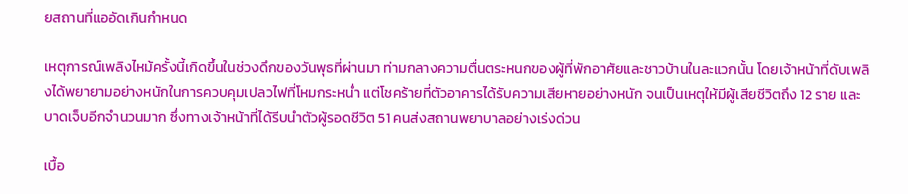ยสถานที่แออัดเกินกำหนด

เหตุการณ์เพลิงไหม้ครั้งนี้เกิดขึ้นในช่วงดึกของวันพุธที่ผ่านมา ท่ามกลางความตื่นตระหนกของผู้ที่พักอาศัยและชาวบ้านในละแวกนั้น โดยเจ้าหน้าที่ดับเพลิงได้พยายามอย่างหนักในการควบคุมเปลวไฟที่โหมกระหน่ำ แต่โชคร้ายที่ตัวอาคารได้รับความเสียหายอย่างหนัก จนเป็นเหตุให้มีผู้เสียชีวิตถึง 12 ราย และบาดเจ็บอีกจำนวนมาก ซึ่งทางเจ้าหน้าที่ได้รีบนำตัวผู้รอดชีวิต 51 คนส่งสถานพยาบาลอย่างเร่งด่วน

เบื้อ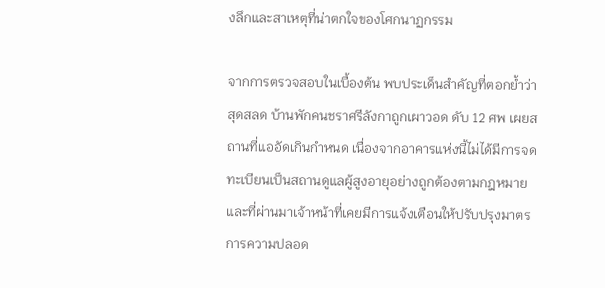งลึกและสาเหตุที่น่าตกใจของโศกนาฏกรรม

จากการตรวจสอบในเบื้องต้น พบประเด็นสำคัญที่ตอกย้ำว่า สุดสลด บ้านพักคนชราศรีลังกาถูกเผาวอด ดับ 12 ศพ เผยสถานที่แออัดเกินกำหนด เนื่องจากอาคารแห่งนี้ไม่ได้มีการจดทะเบียนเป็นสถานดูแลผู้สูงอายุอย่างถูกต้องตามกฎหมาย และที่ผ่านมาเจ้าหน้าที่เคยมีการแจ้งเตือนให้ปรับปรุงมาตรการความปลอด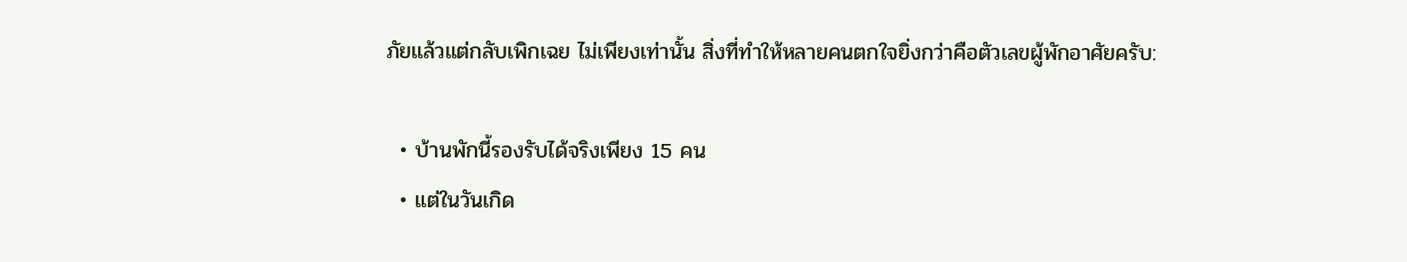ภัยแล้วแต่กลับเพิกเฉย ไม่เพียงเท่านั้น สิ่งที่ทำให้หลายคนตกใจยิ่งกว่าคือตัวเลขผู้พักอาศัยครับ:

  • บ้านพักนี้รองรับได้จริงเพียง 15 คน
  • แต่ในวันเกิด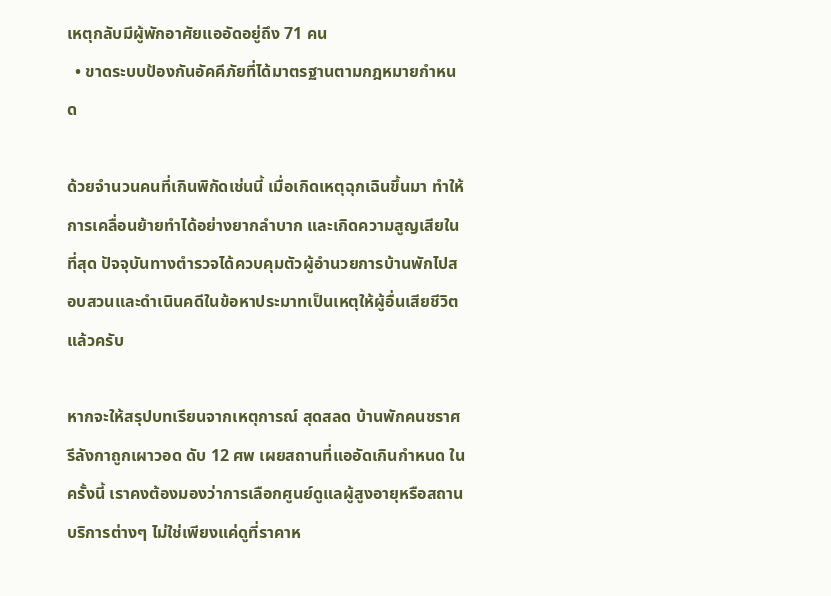เหตุกลับมีผู้พักอาศัยแออัดอยู่ถึง 71 คน
  • ขาดระบบป้องกันอัคคีภัยที่ได้มาตรฐานตามกฎหมายกำหนด

ด้วยจำนวนคนที่เกินพิกัดเช่นนี้ เมื่อเกิดเหตุฉุกเฉินขึ้นมา ทำให้การเคลื่อนย้ายทำได้อย่างยากลำบาก และเกิดความสูญเสียในที่สุด ปัจจุบันทางตำรวจได้ควบคุมตัวผู้อำนวยการบ้านพักไปสอบสวนและดำเนินคดีในข้อหาประมาทเป็นเหตุให้ผู้อื่นเสียชีวิตแล้วครับ

หากจะให้สรุปบทเรียนจากเหตุการณ์ สุดสลด บ้านพักคนชราศรีลังกาถูกเผาวอด ดับ 12 ศพ เผยสถานที่แออัดเกินกำหนด ในครั้งนี้ เราคงต้องมองว่าการเลือกศูนย์ดูแลผู้สูงอายุหรือสถานบริการต่างๆ ไม่ใช่เพียงแค่ดูที่ราคาห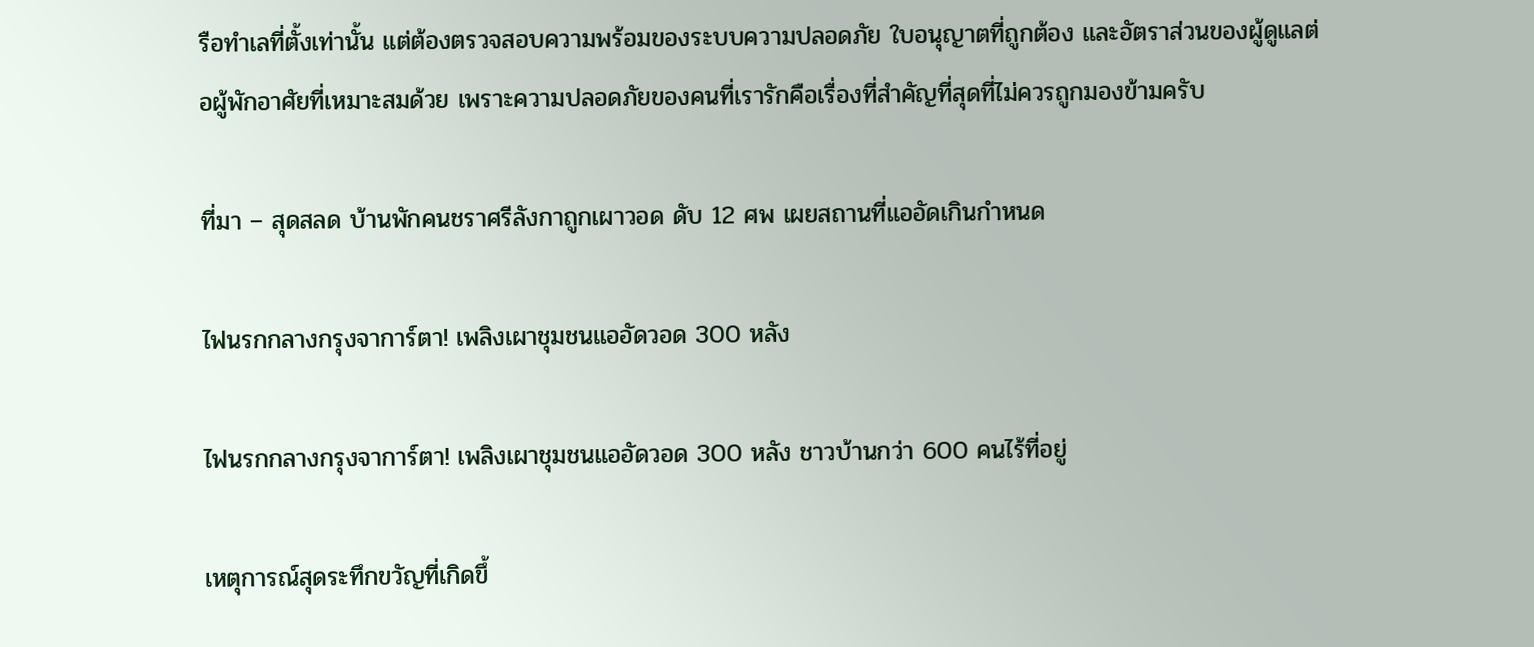รือทำเลที่ตั้งเท่านั้น แต่ต้องตรวจสอบความพร้อมของระบบความปลอดภัย ใบอนุญาตที่ถูกต้อง และอัตราส่วนของผู้ดูแลต่อผู้พักอาศัยที่เหมาะสมด้วย เพราะความปลอดภัยของคนที่เรารักคือเรื่องที่สำคัญที่สุดที่ไม่ควรถูกมองข้ามครับ

ที่มา – สุดสลด บ้านพักคนชราศรีลังกาถูกเผาวอด ดับ 12 ศพ เผยสถานที่แออัดเกินกำหนด

ไฟนรกกลางกรุงจาการ์ตา! เพลิงเผาชุมชนแออัดวอด 300 หลัง

ไฟนรกกลางกรุงจาการ์ตา! เพลิงเผาชุมชนแออัดวอด 300 หลัง ชาวบ้านกว่า 600 คนไร้ที่อยู่

เหตุการณ์สุดระทึกขวัญที่เกิดขึ้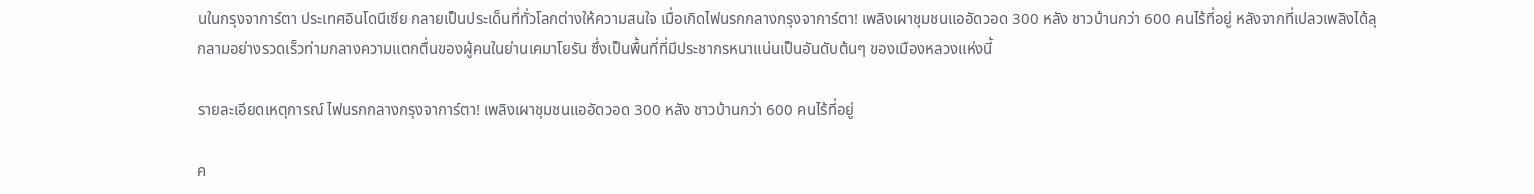นในกรุงจาการ์ตา ประเทศอินโดนีเซีย กลายเป็นประเด็นที่ทั่วโลกต่างให้ความสนใจ เมื่อเกิดไฟนรกกลางกรุงจาการ์ตา! เพลิงเผาชุมชนแออัดวอด 300 หลัง ชาวบ้านกว่า 600 คนไร้ที่อยู่ หลังจากที่เปลวเพลิงได้ลุกลามอย่างรวดเร็วท่ามกลางความแตกตื่นของผู้คนในย่านเคมาโยรัน ซึ่งเป็นพื้นที่ที่มีประชากรหนาแน่นเป็นอันดับต้นๆ ของเมืองหลวงแห่งนี้

รายละเอียดเหตุการณ์ ไฟนรกกลางกรุงจาการ์ตา! เพลิงเผาชุมชนแออัดวอด 300 หลัง ชาวบ้านกว่า 600 คนไร้ที่อยู่

ค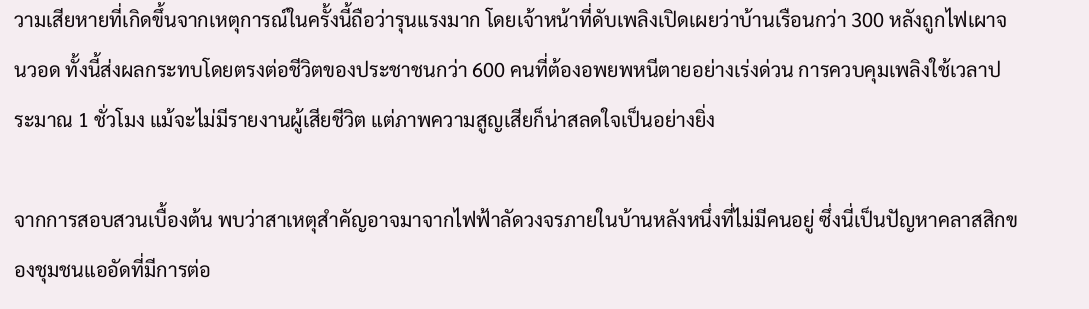วามเสียหายที่เกิดขึ้นจากเหตุการณ์ในครั้งนี้ถือว่ารุนแรงมาก โดยเจ้าหน้าที่ดับเพลิงเปิดเผยว่าบ้านเรือนกว่า 300 หลังถูกไฟเผาจนวอด ทั้งนี้ส่งผลกระทบโดยตรงต่อชีวิตของประชาชนกว่า 600 คนที่ต้องอพยพหนีตายอย่างเร่งด่วน การควบคุมเพลิงใช้เวลาประมาณ 1 ชั่วโมง แม้จะไม่มีรายงานผู้เสียชีวิต แต่ภาพความสูญเสียก็น่าสลดใจเป็นอย่างยิ่ง

จากการสอบสวนเบื้องต้น พบว่าสาเหตุสำคัญอาจมาจากไฟฟ้าลัดวงจรภายในบ้านหลังหนึ่งที่ไม่มีคนอยู่ ซึ่งนี่เป็นปัญหาคลาสสิกของชุมชนแออัดที่มีการต่อ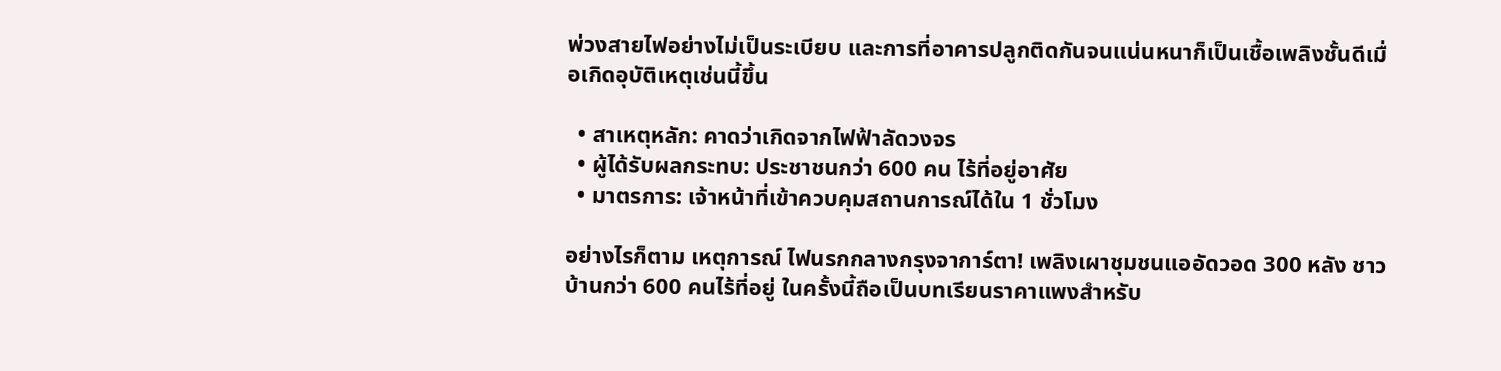พ่วงสายไฟอย่างไม่เป็นระเบียบ และการที่อาคารปลูกติดกันจนแน่นหนาก็เป็นเชื้อเพลิงชั้นดีเมื่อเกิดอุบัติเหตุเช่นนี้ขึ้น

  • สาเหตุหลัก: คาดว่าเกิดจากไฟฟ้าลัดวงจร
  • ผู้ได้รับผลกระทบ: ประชาชนกว่า 600 คน ไร้ที่อยู่อาศัย
  • มาตรการ: เจ้าหน้าที่เข้าควบคุมสถานการณ์ได้ใน 1 ชั่วโมง

อย่างไรก็ตาม เหตุการณ์ ไฟนรกกลางกรุงจาการ์ตา! เพลิงเผาชุมชนแออัดวอด 300 หลัง ชาวบ้านกว่า 600 คนไร้ที่อยู่ ในครั้งนี้ถือเป็นบทเรียนราคาแพงสำหรับ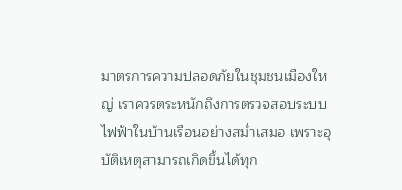มาตรการความปลอดภัยในชุมชนเมืองใหญ่ เราควรตระหนักถึงการตรวจสอบระบบไฟฟ้าในบ้านเรือนอย่างสม่ำเสมอ เพราะอุบัติเหตุสามารถเกิดขึ้นได้ทุก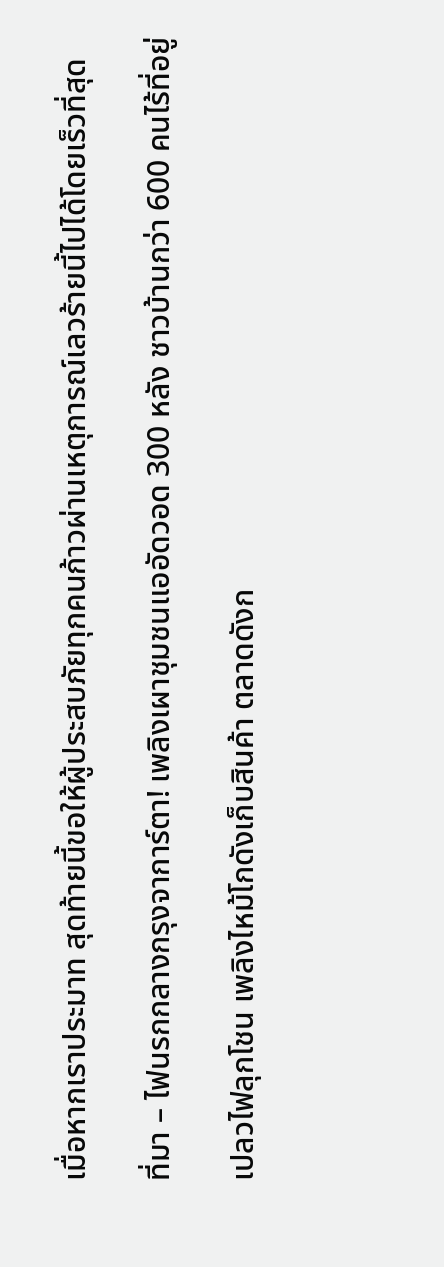เมื่อหากเราประมาท สุดท้ายนี้ขอให้ผู้ประสบภัยทุกคนก้าวผ่านเหตุการณ์เลวร้ายนี้ไปได้โดยเร็วที่สุด

ที่มา – ไฟนรกกลางกรุงจาการ์ตา! เพลิงเผาชุมชนแออัดวอด 300 หลัง ชาวบ้านกว่า 600 คนไร้ที่อยู่

เปลวไฟลุกโชน เพลิงไหม้โกดังเก็บสินค้า ตลาดดังก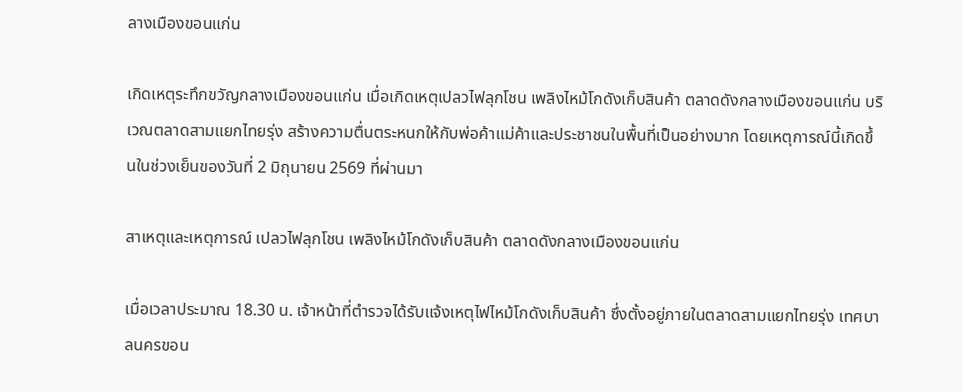ลางเมืองขอนแก่น

เกิดเหตุระทึกขวัญกลางเมืองขอนแก่น เมื่อเกิดเหตุเปลวไฟลุกโชน เพลิงไหม้โกดังเก็บสินค้า ตลาดดังกลางเมืองขอนแก่น บริเวณตลาดสามแยกไทยรุ่ง สร้างความตื่นตระหนกให้กับพ่อค้าแม่ค้าและประชาชนในพื้นที่เป็นอย่างมาก โดยเหตุการณ์นี้เกิดขึ้นในช่วงเย็นของวันที่ 2 มิถุนายน 2569 ที่ผ่านมา

สาเหตุและเหตุการณ์ เปลวไฟลุกโชน เพลิงไหม้โกดังเก็บสินค้า ตลาดดังกลางเมืองขอนแก่น

เมื่อเวลาประมาณ 18.30 น. เจ้าหน้าที่ตำรวจได้รับแจ้งเหตุไฟไหม้โกดังเก็บสินค้า ซึ่งตั้งอยู่ภายในตลาดสามแยกไทยรุ่ง เทศบาลนครขอน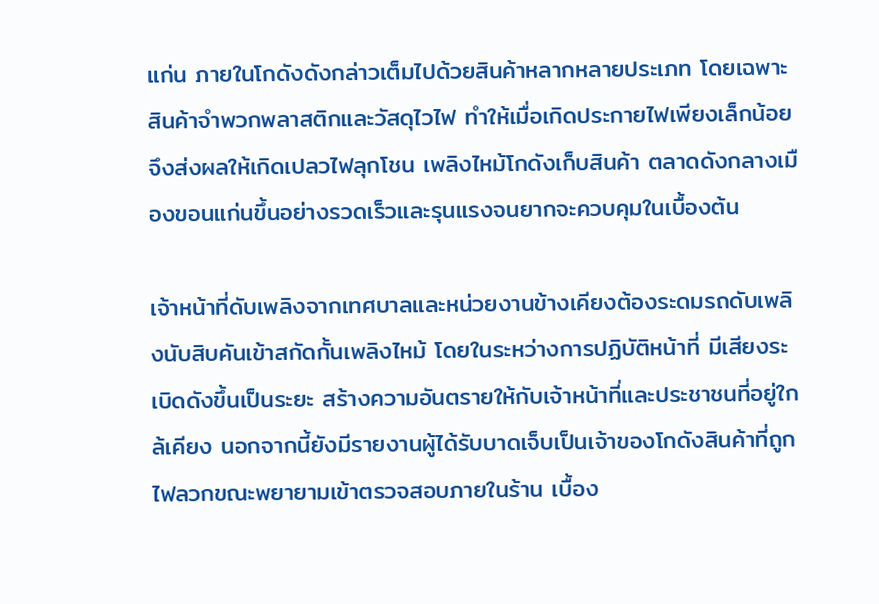แก่น ภายในโกดังดังกล่าวเต็มไปด้วยสินค้าหลากหลายประเภท โดยเฉพาะสินค้าจำพวกพลาสติกและวัสดุไวไฟ ทำให้เมื่อเกิดประกายไฟเพียงเล็กน้อย จึงส่งผลให้เกิดเปลวไฟลุกโชน เพลิงไหม้โกดังเก็บสินค้า ตลาดดังกลางเมืองขอนแก่นขึ้นอย่างรวดเร็วและรุนแรงจนยากจะควบคุมในเบื้องต้น

เจ้าหน้าที่ดับเพลิงจากเทศบาลและหน่วยงานข้างเคียงต้องระดมรถดับเพลิงนับสิบคันเข้าสกัดกั้นเพลิงไหม้ โดยในระหว่างการปฏิบัติหน้าที่ มีเสียงระเบิดดังขึ้นเป็นระยะ สร้างความอันตรายให้กับเจ้าหน้าที่และประชาชนที่อยู่ใกล้เคียง นอกจากนี้ยังมีรายงานผู้ได้รับบาดเจ็บเป็นเจ้าของโกดังสินค้าที่ถูกไฟลวกขณะพยายามเข้าตรวจสอบภายในร้าน เบื้อง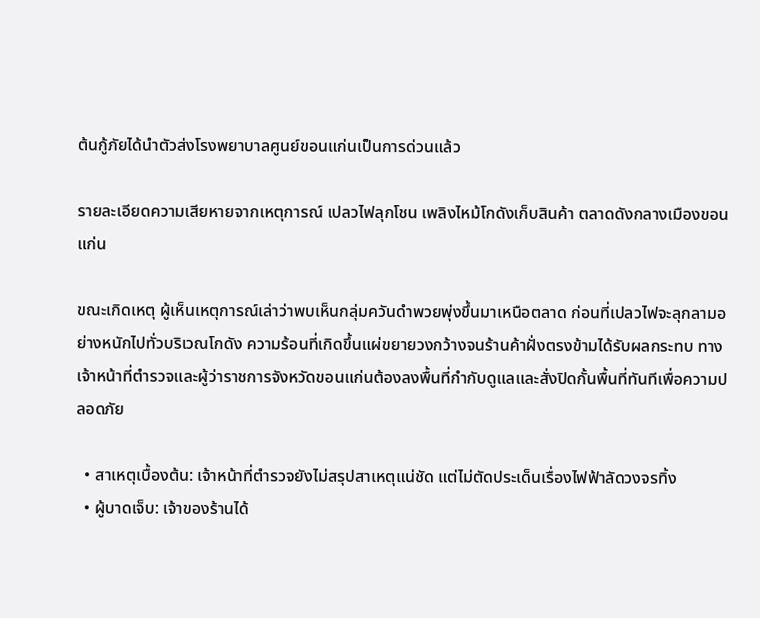ต้นกู้ภัยได้นำตัวส่งโรงพยาบาลศูนย์ขอนแก่นเป็นการด่วนแล้ว

รายละเอียดความเสียหายจากเหตุการณ์ เปลวไฟลุกโชน เพลิงไหม้โกดังเก็บสินค้า ตลาดดังกลางเมืองขอนแก่น

ขณะเกิดเหตุ ผู้เห็นเหตุการณ์เล่าว่าพบเห็นกลุ่มควันดำพวยพุ่งขึ้นมาเหนือตลาด ก่อนที่เปลวไฟจะลุกลามอย่างหนักไปทั่วบริเวณโกดัง ความร้อนที่เกิดขึ้นแผ่ขยายวงกว้างจนร้านค้าฝั่งตรงข้ามได้รับผลกระทบ ทางเจ้าหน้าที่ตำรวจและผู้ว่าราชการจังหวัดขอนแก่นต้องลงพื้นที่กำกับดูแลและสั่งปิดกั้นพื้นที่ทันทีเพื่อความปลอดภัย

  • สาเหตุเบื้องต้น: เจ้าหน้าที่ตำรวจยังไม่สรุปสาเหตุแน่ชัด แต่ไม่ตัดประเด็นเรื่องไฟฟ้าลัดวงจรทิ้ง
  • ผู้บาดเจ็บ: เจ้าของร้านได้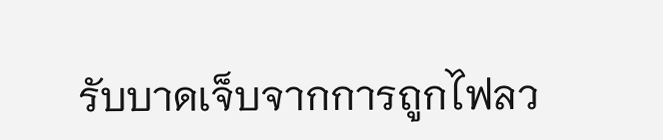รับบาดเจ็บจากการถูกไฟลว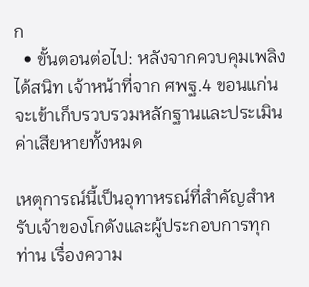ก
  • ขั้นตอนต่อไป: หลังจากควบคุมเพลิงได้สนิท เจ้าหน้าที่จาก ศพฐ.4 ขอนแก่น จะเข้าเก็บรวบรวมหลักฐานและประเมินค่าเสียหายทั้งหมด

เหตุการณ์นี้เป็นอุทาหรณ์ที่สำคัญสำหรับเจ้าของโกดังและผู้ประกอบการทุกท่าน เรื่องความ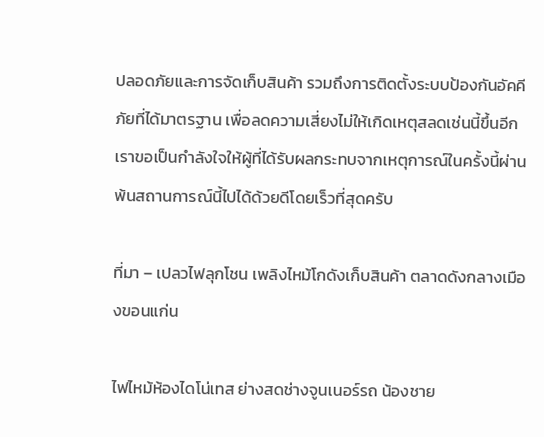ปลอดภัยและการจัดเก็บสินค้า รวมถึงการติดตั้งระบบป้องกันอัคคีภัยที่ได้มาตรฐาน เพื่อลดความเสี่ยงไม่ให้เกิดเหตุสลดเช่นนี้ขึ้นอีก เราขอเป็นกำลังใจให้ผู้ที่ได้รับผลกระทบจากเหตุการณ์ในครั้งนี้ผ่านพ้นสถานการณ์นี้ไปได้ด้วยดีโดยเร็วที่สุดครับ

ที่มา – เปลวไฟลุกโชน เพลิงไหม้โกดังเก็บสินค้า ตลาดดังกลางเมืองขอนแก่น

ไฟไหม้ห้องไดโน่เทส ย่างสดช่างจูนเนอร์รถ น้องชาย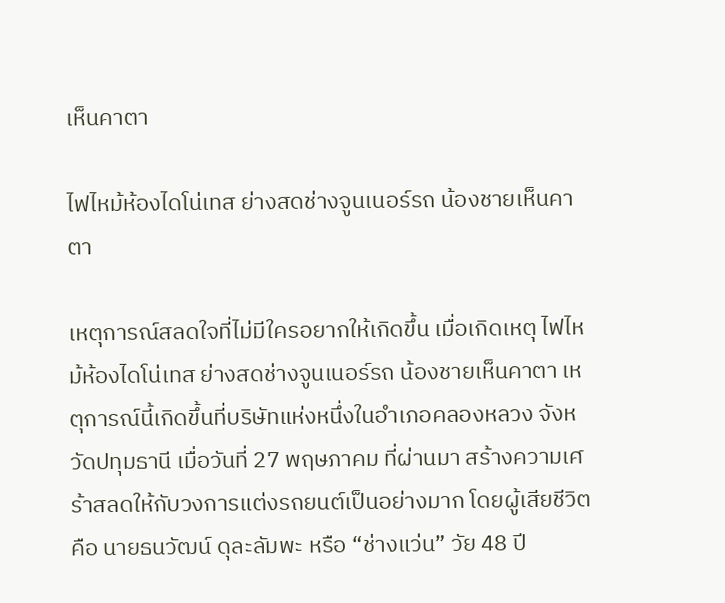เห็นคาตา

ไฟไหม้ห้องไดโน่เทส ย่างสดช่างจูนเนอร์รถ น้องชายเห็นคาตา

เหตุการณ์สลดใจที่ไม่มีใครอยากให้เกิดขึ้น เมื่อเกิดเหตุ ไฟไหม้ห้องไดโน่เทส ย่างสดช่างจูนเนอร์รถ น้องชายเห็นคาตา เหตุการณ์นี้เกิดขึ้นที่บริษัทแห่งหนึ่งในอำเภอคลองหลวง จังหวัดปทุมธานี เมื่อวันที่ 27 พฤษภาคม ที่ผ่านมา สร้างความเศร้าสลดให้กับวงการแต่งรถยนต์เป็นอย่างมาก โดยผู้เสียชีวิตคือ นายธนวัฒน์ ดุละลัมพะ หรือ “ช่างแว่น” วัย 48 ปี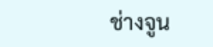ช่างจูน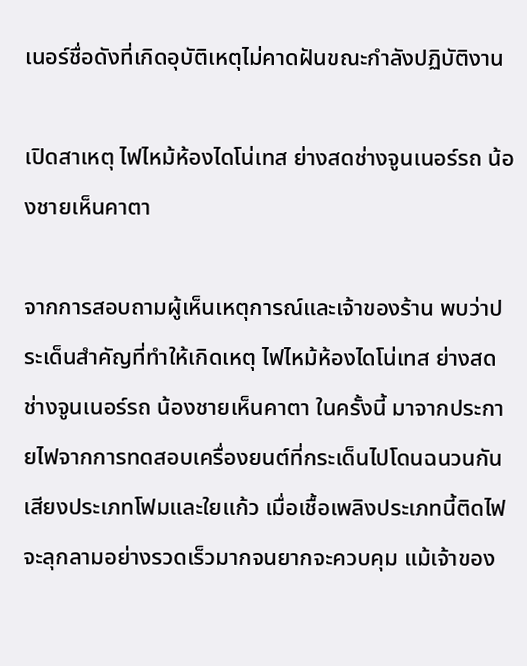เนอร์ชื่อดังที่เกิดอุบัติเหตุไม่คาดฝันขณะกำลังปฏิบัติงาน

เปิดสาเหตุ ไฟไหม้ห้องไดโน่เทส ย่างสดช่างจูนเนอร์รถ น้องชายเห็นคาตา

จากการสอบถามผู้เห็นเหตุการณ์และเจ้าของร้าน พบว่าประเด็นสำคัญที่ทำให้เกิดเหตุ ไฟไหม้ห้องไดโน่เทส ย่างสดช่างจูนเนอร์รถ น้องชายเห็นคาตา ในครั้งนี้ มาจากประกายไฟจากการทดสอบเครื่องยนต์ที่กระเด็นไปโดนฉนวนกันเสียงประเภทโฟมและใยแก้ว เมื่อเชื้อเพลิงประเภทนี้ติดไฟจะลุกลามอย่างรวดเร็วมากจนยากจะควบคุม แม้เจ้าของ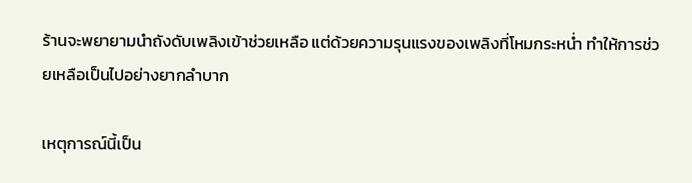ร้านจะพยายามนำถังดับเพลิงเข้าช่วยเหลือ แต่ด้วยความรุนแรงของเพลิงที่โหมกระหน่ำ ทำให้การช่วยเหลือเป็นไปอย่างยากลำบาก

เหตุการณ์นี้เป็น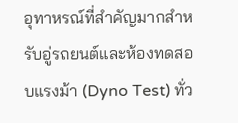อุทาหรณ์ที่สำคัญมากสำหรับอู่รถยนต์และห้องทดสอบแรงม้า (Dyno Test) ทั่ว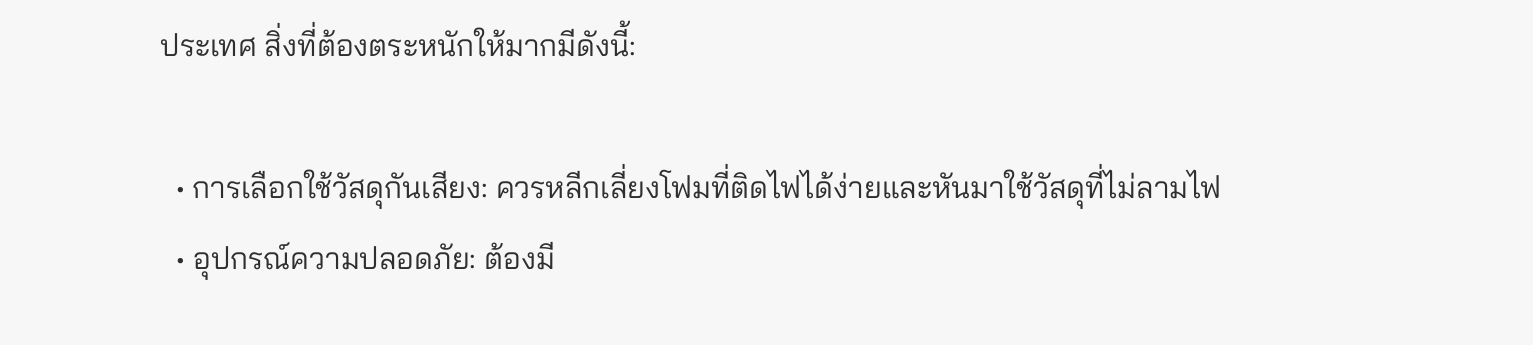ประเทศ สิ่งที่ต้องตระหนักให้มากมีดังนี้:

  • การเลือกใช้วัสดุกันเสียง: ควรหลีกเลี่ยงโฟมที่ติดไฟได้ง่ายและหันมาใช้วัสดุที่ไม่ลามไฟ
  • อุปกรณ์ความปลอดภัย: ต้องมี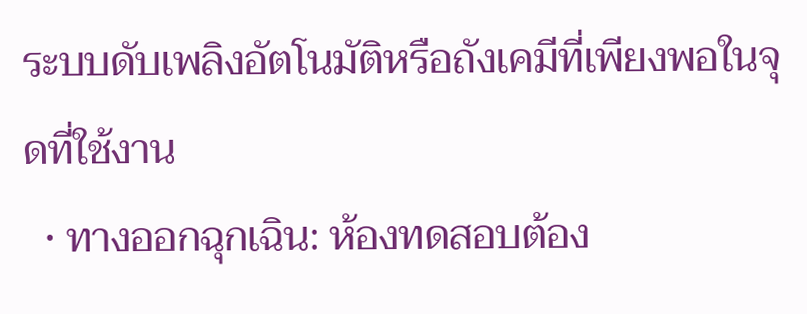ระบบดับเพลิงอัตโนมัติหรือถังเคมีที่เพียงพอในจุดที่ใช้งาน
  • ทางออกฉุกเฉิน: ห้องทดสอบต้อง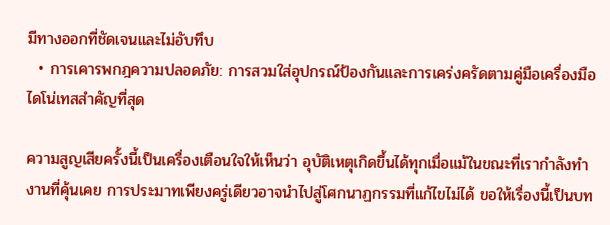มีทางออกที่ชัดเจนและไม่อับทึบ
  • การเคารพกฎความปลอดภัย: การสวมใส่อุปกรณ์ป้องกันและการเคร่งครัดตามคู่มือเครื่องมือไดโน่เทสสำคัญที่สุด

ความสูญเสียครั้งนี้เป็นเครื่องเตือนใจให้เห็นว่า อุบัติเหตุเกิดขึ้นได้ทุกเมื่อแม้ในขณะที่เรากำลังทำงานที่คุ้นเคย การประมาทเพียงครู่เดียวอาจนำไปสู่โศกนาฏกรรมที่แก้ไขไม่ได้ ขอให้เรื่องนี้เป็นบท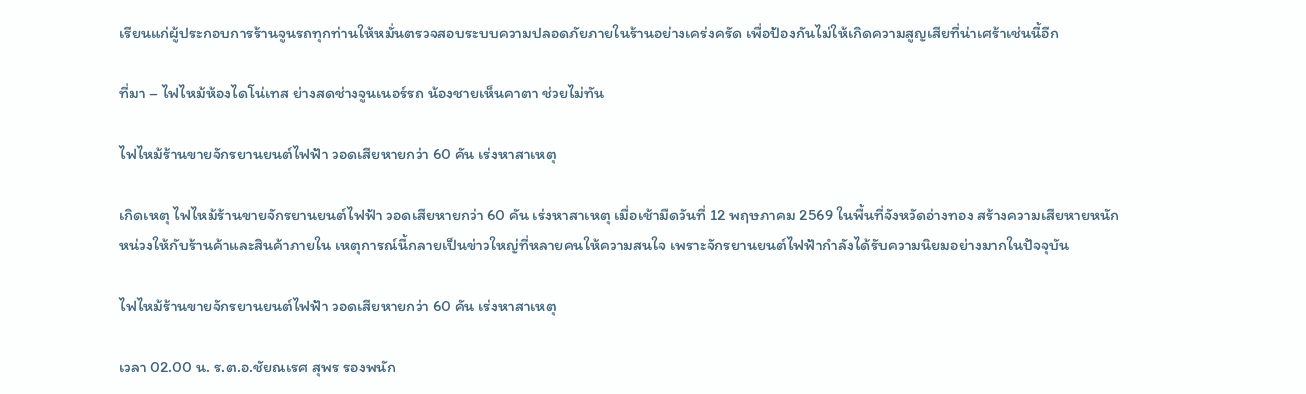เรียนแก่ผู้ประกอบการร้านจูนรถทุกท่านให้หมั่นตรวจสอบระบบความปลอดภัยภายในร้านอย่างเคร่งครัด เพื่อป้องกันไม่ให้เกิดความสูญเสียที่น่าเศร้าเช่นนี้อีก

ที่มา – ไฟไหม้ห้องไดโน่เทส ย่างสดช่างจูนเนอร์รถ น้องชายเห็นคาตา ช่วยไม่ทัน

ไฟไหม้ร้านขายจักรยานยนต์ไฟฟ้า วอดเสียหายกว่า 60 คัน เร่งหาสาเหตุ

เกิดเหตุ ไฟไหม้ร้านขายจักรยานยนต์ไฟฟ้า วอดเสียหายกว่า 60 คัน เร่งหาสาเหตุ เมื่อเช้ามืดวันที่ 12 พฤษภาคม 2569 ในพื้นที่จังหวัดอ่างทอง สร้างความเสียหายหนักหน่วงให้กับร้านค้าและสินค้าภายใน เหตุการณ์นี้กลายเป็นข่าวใหญ่ที่หลายคนให้ความสนใจ เพราะจักรยานยนต์ไฟฟ้ากำลังได้รับความนิยมอย่างมากในปัจจุบัน

ไฟไหม้ร้านขายจักรยานยนต์ไฟฟ้า วอดเสียหายกว่า 60 คัน เร่งหาสาเหตุ

เวลา 02.00 น. ร.ต.อ.ชัยณเรศ สุพร รองพนัก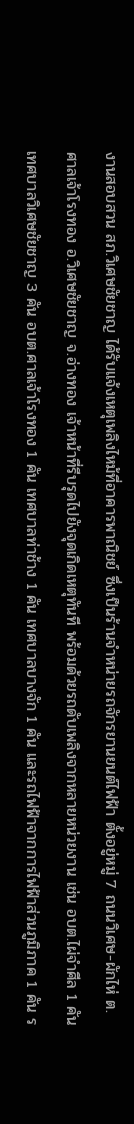งานสอบสวน สภ.วิเศษชัยชาญ ได้รับแจ้งเหตุเพลิงไหม้ที่อาคารพาณิชย์ ซึ่งเป็นร้านจำหน่ายรถจักรยานยนต์ไฟฟ้า ตั้งอยู่หมู่ 7 ถนนวิเศษ-ผักไห่ ต.ศาลเจ้าโรงทอง อ.วิเศษชัยชาญ จ.อ่างทอง เจ้าหน้าที่รีบรุดไปยังจุดเกิดเหตุทันที พร้อมด้วยรถดับเพลิงจากหลายหน่วยงาน เช่น อบต.ไผ่จำศีล 1 คัน เทศบาลวิเศษชัยชาญ 3 คัน อบต.ศาลเจ้าโรงทอง 1 คัน เทศบาลท่าช้าง 1 คัน เทศบาลบางจัก 1 คัน และรถไฟฟ้าจากการไฟฟ้าส่วนภูมิภาค 1 คัน ร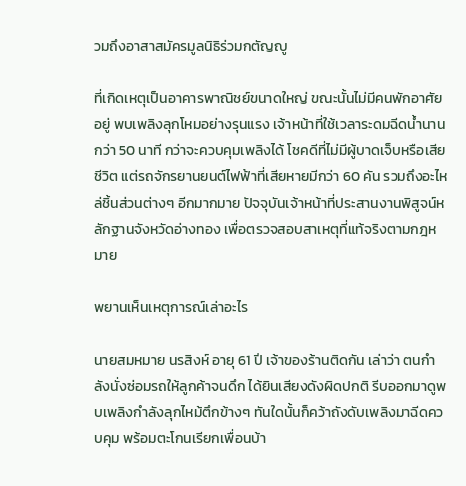วมถึงอาสาสมัครมูลนิธิร่วมกตัญญู

ที่เกิดเหตุเป็นอาคารพาณิชย์ขนาดใหญ่ ขณะนั้นไม่มีคนพักอาศัยอยู่ พบเพลิงลุกโหมอย่างรุนแรง เจ้าหน้าที่ใช้เวลาระดมฉีดน้ำนานกว่า 50 นาที กว่าจะควบคุมเพลิงได้ โชคดีที่ไม่มีผู้บาดเจ็บหรือเสียชีวิต แต่รถจักรยานยนต์ไฟฟ้าที่เสียหายมีกว่า 60 คัน รวมถึงอะไหล่ชิ้นส่วนต่างๆ อีกมากมาย ปัจจุบันเจ้าหน้าที่ประสานงานพิสูจน์หลักฐานจังหวัดอ่างทอง เพื่อตรวจสอบสาเหตุที่แท้จริงตามกฎหมาย

พยานเห็นเหตุการณ์เล่าอะไร

นายสมหมาย นรสิงห์ อายุ 61 ปี เจ้าของร้านติดกัน เล่าว่า ตนกำลังนั่งซ่อมรถให้ลูกค้าจนดึก ได้ยินเสียงดังผิดปกติ รีบออกมาดูพบเพลิงกำลังลุกไหม้ตึกข้างๆ ทันใดนั้นก็คว้าถังดับเพลิงมาฉีดควบคุม พร้อมตะโกนเรียกเพื่อนบ้า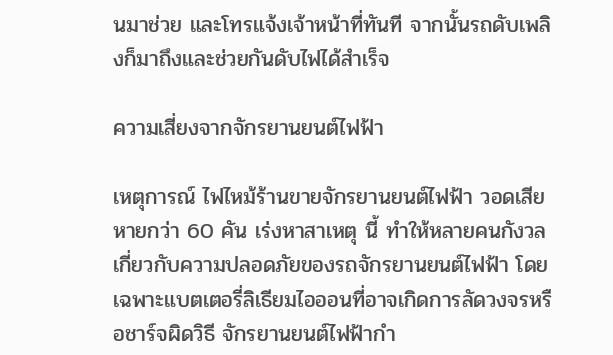นมาช่วย และโทรแจ้งเจ้าหน้าที่ทันที จากนั้นรถดับเพลิงก็มาถึงและช่วยกันดับไฟได้สำเร็จ

ความเสี่ยงจากจักรยานยนต์ไฟฟ้า

เหตุการณ์ ไฟไหม้ร้านขายจักรยานยนต์ไฟฟ้า วอดเสียหายกว่า 60 คัน เร่งหาสาเหตุ นี้ ทำให้หลายคนกังวลเกี่ยวกับความปลอดภัยของรถจักรยานยนต์ไฟฟ้า โดยเฉพาะแบตเตอรี่ลิเธียมไอออนที่อาจเกิดการลัดวงจรหรือชาร์จผิดวิธี จักรยานยนต์ไฟฟ้ากำ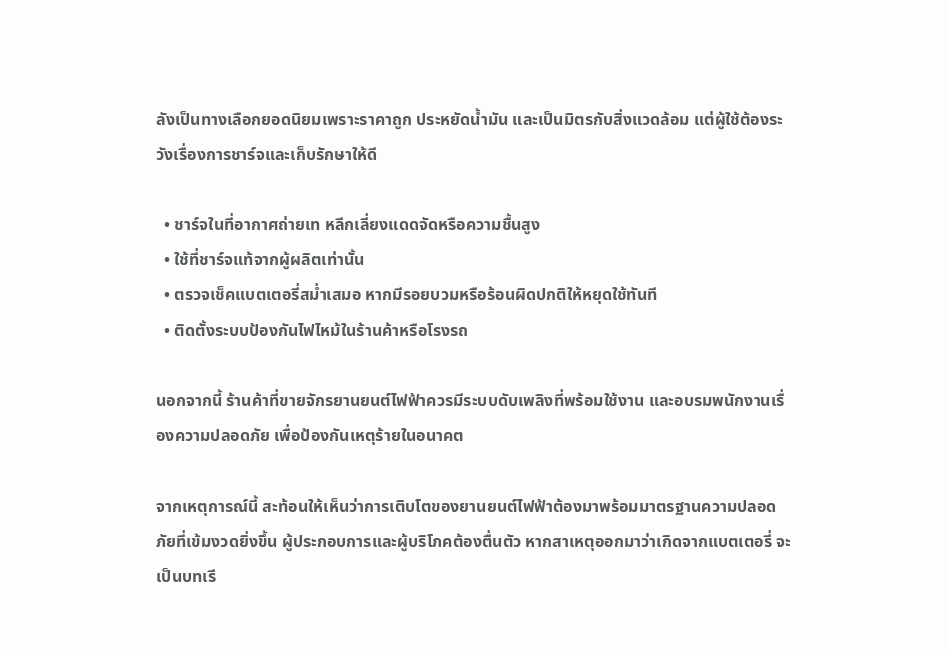ลังเป็นทางเลือกยอดนิยมเพราะราคาถูก ประหยัดน้ำมัน และเป็นมิตรกับสิ่งแวดล้อม แต่ผู้ใช้ต้องระวังเรื่องการชาร์จและเก็บรักษาให้ดี

  • ชาร์จในที่อากาศถ่ายเท หลีกเลี่ยงแดดจัดหรือความชื้นสูง
  • ใช้ที่ชาร์จแท้จากผู้ผลิตเท่านั้น
  • ตรวจเช็คแบตเตอรี่สม่ำเสมอ หากมีรอยบวมหรือร้อนผิดปกติให้หยุดใช้ทันที
  • ติดตั้งระบบป้องกันไฟไหม้ในร้านค้าหรือโรงรถ

นอกจากนี้ ร้านค้าที่ขายจักรยานยนต์ไฟฟ้าควรมีระบบดับเพลิงที่พร้อมใช้งาน และอบรมพนักงานเรื่องความปลอดภัย เพื่อป้องกันเหตุร้ายในอนาคต

จากเหตุการณ์นี้ สะท้อนให้เห็นว่าการเติบโตของยานยนต์ไฟฟ้าต้องมาพร้อมมาตรฐานความปลอดภัยที่เข้มงวดยิ่งขึ้น ผู้ประกอบการและผู้บริโภคต้องตื่นตัว หากสาเหตุออกมาว่าเกิดจากแบตเตอรี่ จะเป็นบทเรี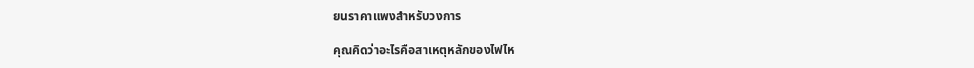ยนราคาแพงสำหรับวงการ

คุณคิดว่าอะไรคือสาเหตุหลักของไฟไห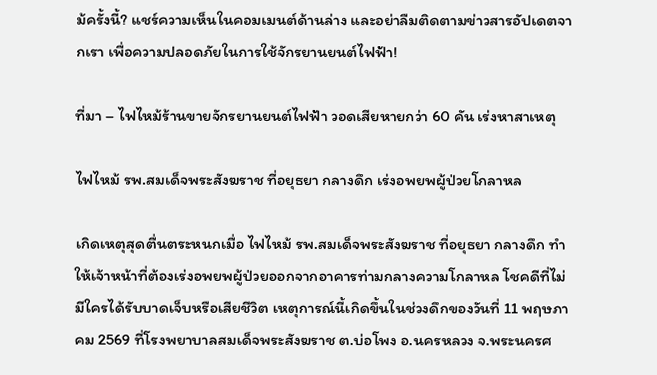ม้ครั้งนี้? แชร์ความเห็นในคอมเมนต์ด้านล่าง และอย่าลืมติดตามข่าวสารอัปเดตจากเรา เพื่อความปลอดภัยในการใช้จักรยานยนต์ไฟฟ้า!

ที่มา – ไฟไหม้ร้านขายจักรยานยนต์ไฟฟ้า วอดเสียหายกว่า 60 คัน เร่งหาสาเหตุ

ไฟไหม้ รพ.สมเด็จพระสังฆราช ที่อยุธยา กลางดึก เร่งอพยพผู้ป่วยโกลาหล

เกิดเหตุสุดตื่นตระหนกเมื่อ ไฟไหม้ รพ.สมเด็จพระสังฆราช ที่อยุธยา กลางดึก ทำให้เจ้าหน้าที่ต้องเร่งอพยพผู้ป่วยออกจากอาคารท่ามกลางความโกลาหล โชคดีที่ไม่มีใครได้รับบาดเจ็บหรือเสียชีวิต เหตุการณ์นี้เกิดขึ้นในช่วงดึกของวันที่ 11 พฤษภาคม 2569 ที่โรงพยาบาลสมเด็จพระสังฆราช ต.บ่อโพง อ.นครหลวง จ.พระนครศ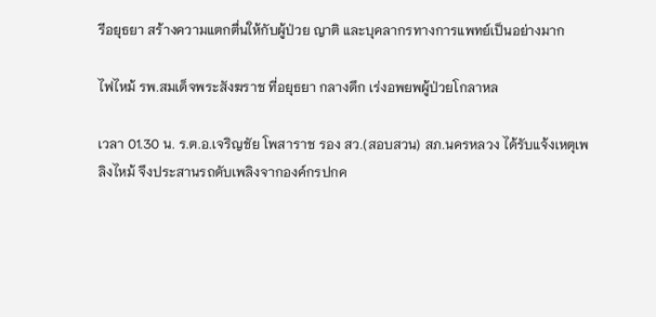รีอยุธยา สร้างความแตกตื่นให้กับผู้ป่วย ญาติ และบุคลากรทางการแพทย์เป็นอย่างมาก

ไฟไหม้ รพ.สมเด็จพระสังฆราช ที่อยุธยา กลางดึก เร่งอพยพผู้ป่วยโกลาหล

เวลา 01.30 น. ร.ต.อ.เจริญชัย โพสาราช รอง สว.(สอบสวน) สภ.นครหลวง ได้รับแจ้งเหตุเพลิงไหม้ จึงประสานรถดับเพลิงจากองค์กรปกค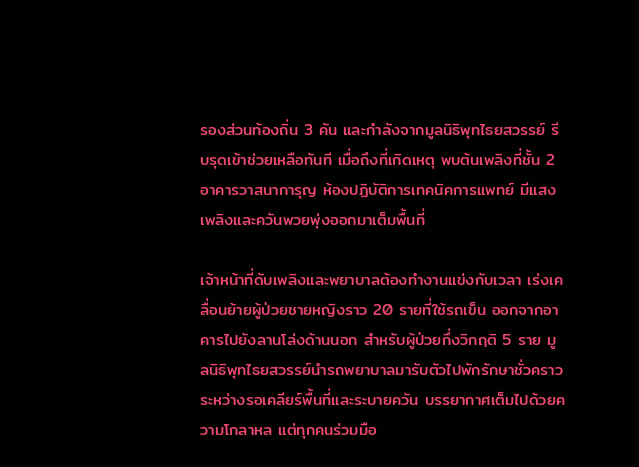รองส่วนท้องถิ่น 3 คัน และกำลังจากมูลนิธิพุทไธยสวรรย์ รีบรุดเข้าช่วยเหลือทันที เมื่อถึงที่เกิดเหตุ พบต้นเพลิงที่ชั้น 2 อาคารวาสนาการุญ ห้องปฏิบัติการเทคนิคการแพทย์ มีแสงเพลิงและควันพวยพุ่งออกมาเต็มพื้นที่

เจ้าหน้าที่ดับเพลิงและพยาบาลต้องทำงานแข่งกับเวลา เร่งเคลื่อนย้ายผู้ป่วยชายหญิงราว 20 รายที่ใช้รถเข็น ออกจากอาคารไปยังลานโล่งด้านนอก สำหรับผู้ป่วยกึ่งวิกฤติ 5 ราย มูลนิธิพุทไธยสวรรย์นำรถพยาบาลมารับตัวไปพักรักษาชั่วคราว ระหว่างรอเคลียร์พื้นที่และระบายควัน บรรยากาศเต็มไปด้วยความโกลาหล แต่ทุกคนร่วมมือ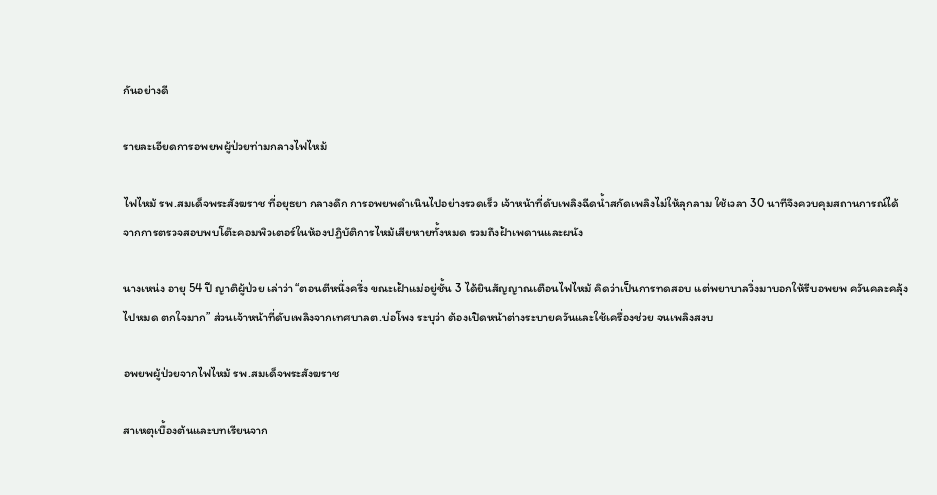กันอย่างดี

รายละเอียดการอพยพผู้ป่วยท่ามกลางไฟไหม้

ไฟไหม้ รพ.สมเด็จพระสังฆราช ที่อยุธยา กลางดึก การอพยพดำเนินไปอย่างรวดเร็ว เจ้าหน้าที่ดับเพลิงฉีดน้ำสกัดเพลิงไม่ให้ลุกลาม ใช้เวลา 30 นาทีจึงควบคุมสถานการณ์ได้ จากการตรวจสอบพบโต๊ะคอมพิวเตอร์ในห้องปฏิบัติการไหม้เสียหายทั้งหมด รวมถึงฝ้าเพดานและผนัง

นางเหน่ง อายุ 54 ปี ญาติผู้ป่วย เล่าว่า “ตอนตีหนึ่งครึ่ง ขณะเฝ้าแม่อยู่ชั้น 3 ได้ยินสัญญาณเตือนไฟไหม้ คิดว่าเป็นการทดสอบ แต่พยาบาลวิ่งมาบอกให้รีบอพยพ ควันคละคลุ้งไปหมด ตกใจมาก” ส่วนเจ้าหน้าที่ดับเพลิงจากเทศบาลต.บ่อโพง ระบุว่า ต้องเปิดหน้าต่างระบายควันและใช้เครื่องช่วย จนเพลิงสงบ

อพยพผู้ป่วยจากไฟไหม้ รพ.สมเด็จพระสังฆราช

สาเหตุเบื้องต้นและบทเรียนจาก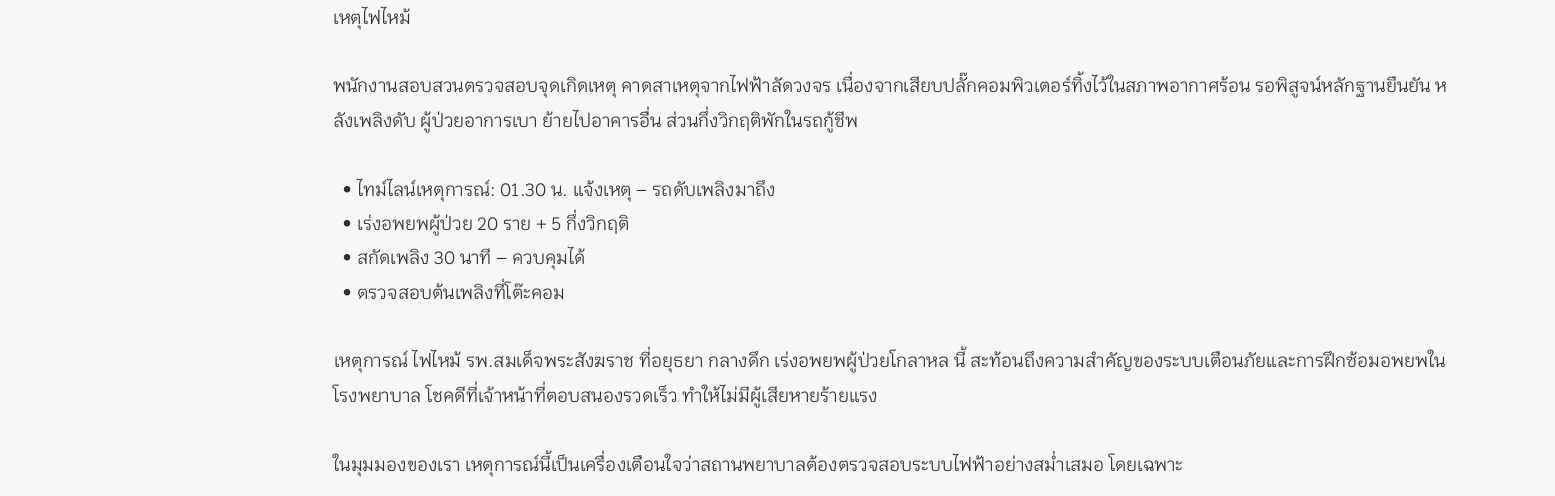เหตุไฟไหม้

พนักงานสอบสวนตรวจสอบจุดเกิดเหตุ คาดสาเหตุจากไฟฟ้าลัดวงจร เนื่องจากเสียบปลั๊กคอมพิวเตอร์ทิ้งไว้ในสภาพอากาศร้อน รอพิสูจน์หลักฐานยืนยัน หลังเพลิงดับ ผู้ป่วยอาการเบา ย้ายไปอาคารอื่น ส่วนกึ่งวิกฤติพักในรถกู้ชีพ

  • ไทม์ไลน์เหตุการณ์: 01.30 น. แจ้งเหตุ – รถดับเพลิงมาถึง
  • เร่งอพยพผู้ป่วย 20 ราย + 5 กึ่งวิกฤติ
  • สกัดเพลิง 30 นาที – ควบคุมได้
  • ตรวจสอบต้นเพลิงที่โต๊ะคอม

เหตุการณ์ ไฟไหม้ รพ.สมเด็จพระสังฆราช ที่อยุธยา กลางดึก เร่งอพยพผู้ป่วยโกลาหล นี้ สะท้อนถึงความสำคัญของระบบเตือนภัยและการฝึกซ้อมอพยพในโรงพยาบาล โชคดีที่เจ้าหน้าที่ตอบสนองรวดเร็ว ทำให้ไม่มีผู้เสียหายร้ายแรง

ในมุมมองของเรา เหตุการณ์นี้เป็นเครื่องเตือนใจว่าสถานพยาบาลต้องตรวจสอบระบบไฟฟ้าอย่างสม่ำเสมอ โดยเฉพาะ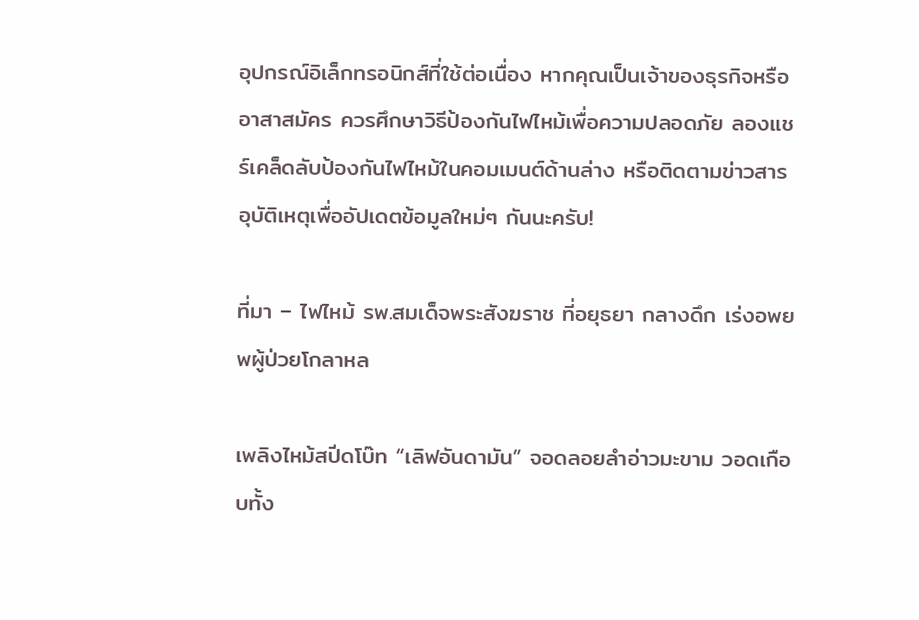อุปกรณ์อิเล็กทรอนิกส์ที่ใช้ต่อเนื่อง หากคุณเป็นเจ้าของธุรกิจหรืออาสาสมัคร ควรศึกษาวิธีป้องกันไฟไหม้เพื่อความปลอดภัย ลองแชร์เคล็ดลับป้องกันไฟไหม้ในคอมเมนต์ด้านล่าง หรือติดตามข่าวสารอุบัติเหตุเพื่ออัปเดตข้อมูลใหม่ๆ กันนะครับ!

ที่มา – ไฟไหม้ รพ.สมเด็จพระสังฆราช ที่อยุธยา กลางดึก เร่งอพยพผู้ป่วยโกลาหล

เพลิงไหม้สปีดโบ๊ท “เลิฟอันดามัน” จอดลอยลำอ่าวมะขาม วอดเกือบทั้ง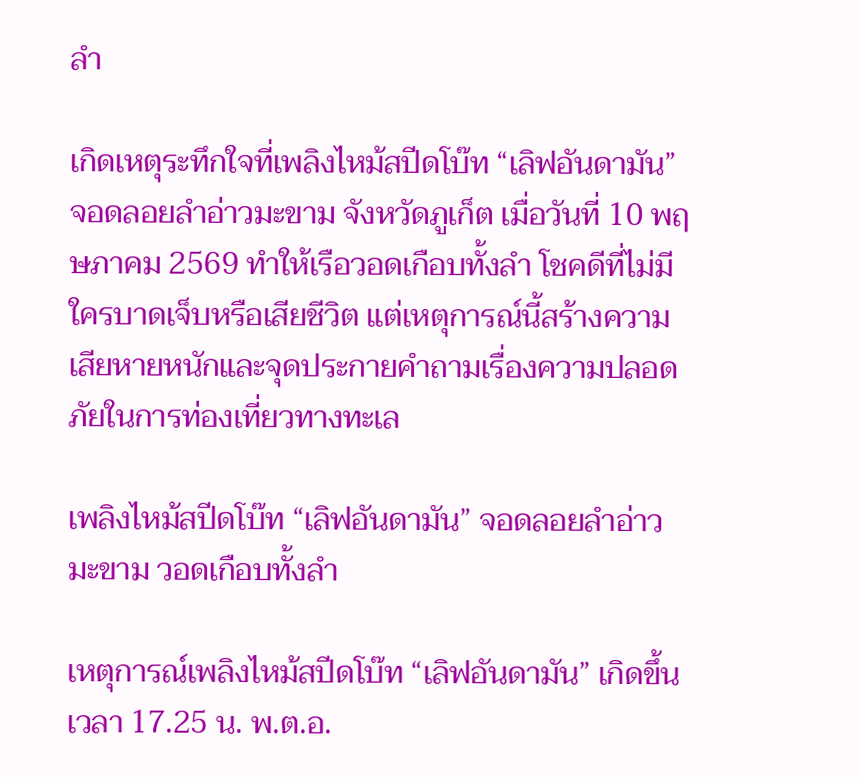ลำ

เกิดเหตุระทึกใจที่เพลิงไหม้สปีดโบ๊ท “เลิฟอันดามัน” จอดลอยลำอ่าวมะขาม จังหวัดภูเก็ต เมื่อวันที่ 10 พฤษภาคม 2569 ทำให้เรือวอดเกือบทั้งลำ โชคดีที่ไม่มีใครบาดเจ็บหรือเสียชีวิต แต่เหตุการณ์นี้สร้างความเสียหายหนักและจุดประกายคำถามเรื่องความปลอดภัยในการท่องเที่ยวทางทะเล

เพลิงไหม้สปีดโบ๊ท “เลิฟอันดามัน” จอดลอยลำอ่าวมะขาม วอดเกือบทั้งลำ

เหตุการณ์เพลิงไหม้สปีดโบ๊ท “เลิฟอันดามัน” เกิดขึ้นเวลา 17.25 น. พ.ต.อ.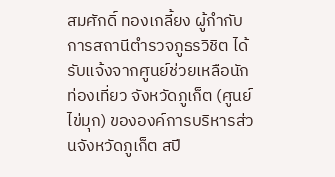สมศักดิ์ ทองเกลี้ยง ผู้กำกับการสถานีตำรวจภูธรวิชิต ได้รับแจ้งจากศูนย์ช่วยเหลือนักท่องเที่ยว จังหวัดภูเก็ต (ศูนย์ไข่มุก) ขององค์การบริหารส่วนจังหวัดภูเก็ต สปี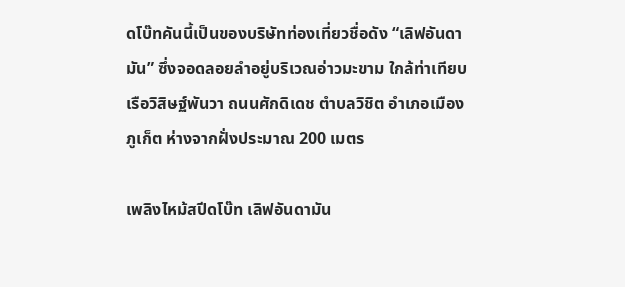ดโบ๊ทคันนี้เป็นของบริษัทท่องเที่ยวชื่อดัง “เลิฟอันดามัน” ซึ่งจอดลอยลำอยู่บริเวณอ่าวมะขาม ใกล้ท่าเทียบเรือวิสิษฐ์พันวา ถนนศักดิเดช ตำบลวิชิต อำเภอเมืองภูเก็ต ห่างจากฝั่งประมาณ 200 เมตร

เพลิงไหม้สปีดโบ๊ท เลิฟอันดามัน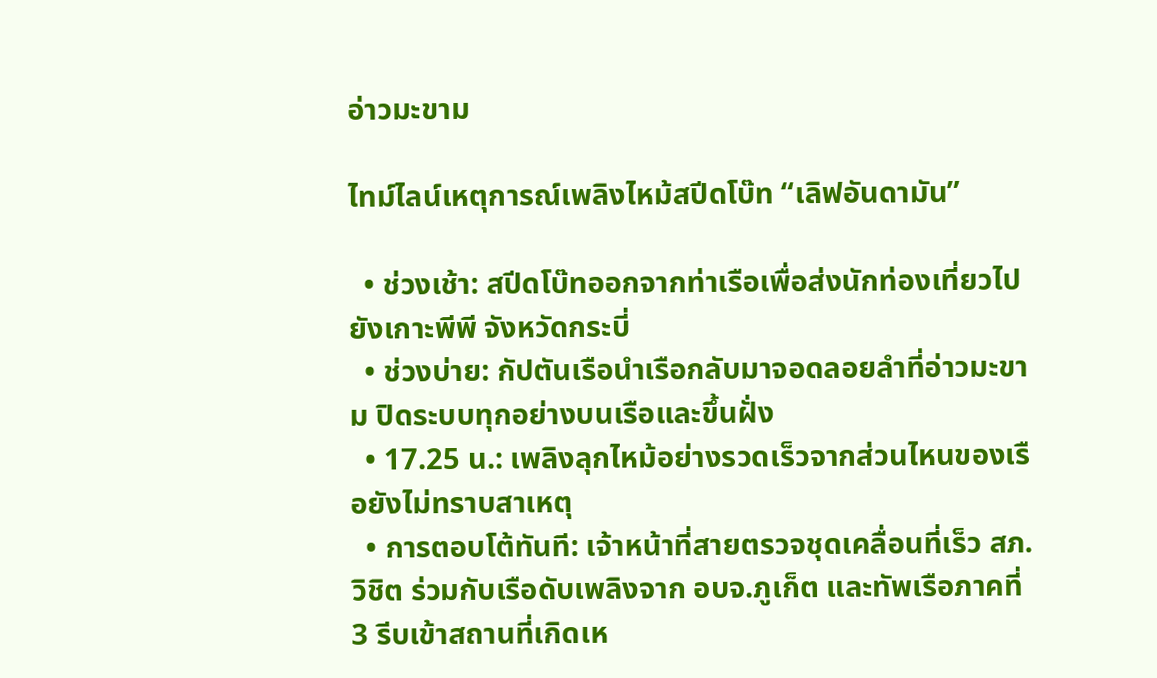อ่าวมะขาม

ไทม์ไลน์เหตุการณ์เพลิงไหม้สปีดโบ๊ท “เลิฟอันดามัน”

  • ช่วงเช้า: สปีดโบ๊ทออกจากท่าเรือเพื่อส่งนักท่องเที่ยวไปยังเกาะพีพี จังหวัดกระบี่
  • ช่วงบ่าย: กัปตันเรือนำเรือกลับมาจอดลอยลำที่อ่าวมะขาม ปิดระบบทุกอย่างบนเรือและขึ้นฝั่ง
  • 17.25 น.: เพลิงลุกไหม้อย่างรวดเร็วจากส่วนไหนของเรือยังไม่ทราบสาเหตุ
  • การตอบโต้ทันที: เจ้าหน้าที่สายตรวจชุดเคลื่อนที่เร็ว สภ.วิชิต ร่วมกับเรือดับเพลิงจาก อบจ.ภูเก็ต และทัพเรือภาคที่ 3 รีบเข้าสถานที่เกิดเห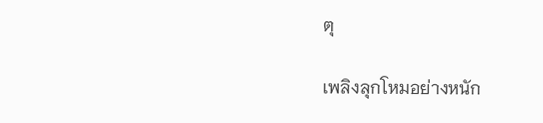ตุ

เพลิงลุกโหมอย่างหนัก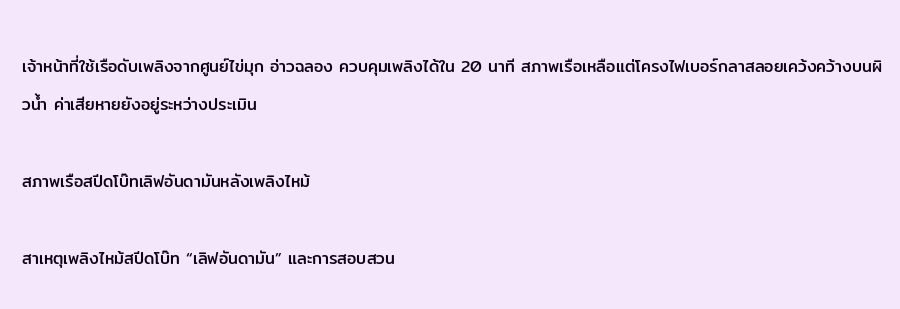เจ้าหน้าที่ใช้เรือดับเพลิงจากศูนย์ไข่มุก อ่าวฉลอง ควบคุมเพลิงได้ใน 20 นาที สภาพเรือเหลือแต่โครงไฟเบอร์กลาสลอยเคว้งคว้างบนผิวน้ำ ค่าเสียหายยังอยู่ระหว่างประเมิน

สภาพเรือสปีดโบ๊ทเลิฟอันดามันหลังเพลิงไหม้

สาเหตุเพลิงไหม้สปีดโบ๊ท “เลิฟอันดามัน” และการสอบสวน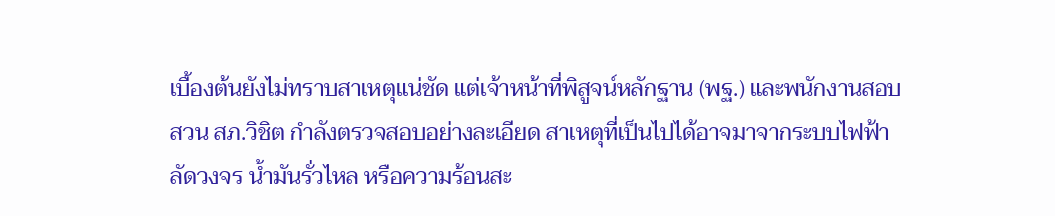เบื้องต้นยังไม่ทราบสาเหตุแน่ชัด แต่เจ้าหน้าที่พิสูจน์หลักฐาน (พฐ.) และพนักงานสอบสวน สภ.วิชิต กำลังตรวจสอบอย่างละเอียด สาเหตุที่เป็นไปได้อาจมาจากระบบไฟฟ้าลัดวงจร น้ำมันรั่วไหล หรือความร้อนสะ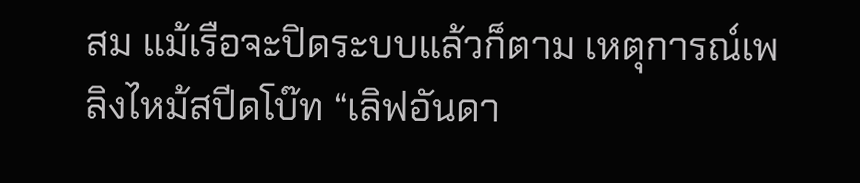สม แม้เรือจะปิดระบบแล้วก็ตาม เหตุการณ์เพลิงไหม้สปีดโบ๊ท “เลิฟอันดา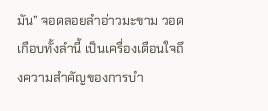มัน” จอดลอยลำอ่าวมะขาม วอดเกือบทั้งลำนี้ เป็นเครื่องเตือนใจถึงความสำคัญของการบำ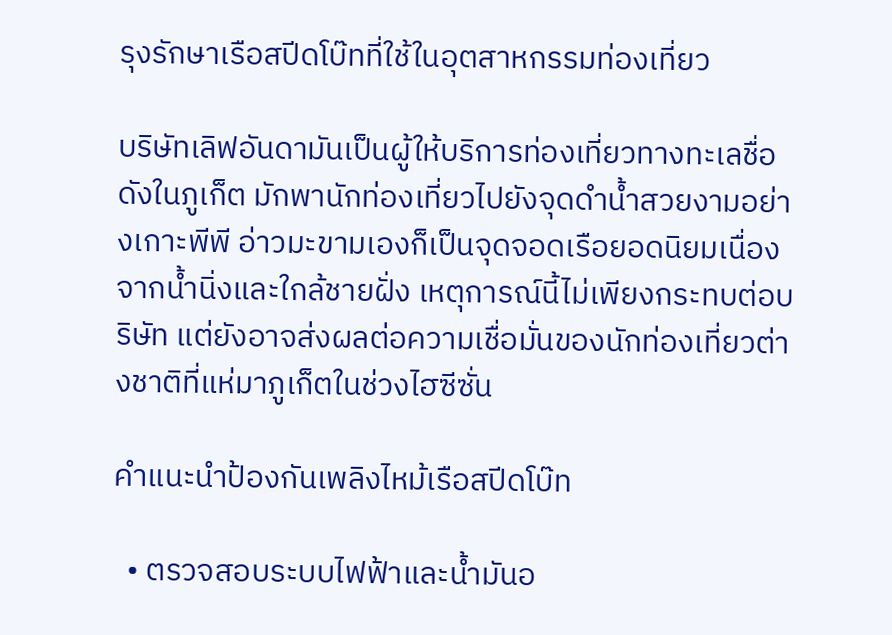รุงรักษาเรือสปีดโบ๊ทที่ใช้ในอุตสาหกรรมท่องเที่ยว

บริษัทเลิฟอันดามันเป็นผู้ให้บริการท่องเที่ยวทางทะเลชื่อดังในภูเก็ต มักพานักท่องเที่ยวไปยังจุดดำน้ำสวยงามอย่างเกาะพีพี อ่าวมะขามเองก็เป็นจุดจอดเรือยอดนิยมเนื่องจากน้ำนิ่งและใกล้ชายฝั่ง เหตุการณ์นี้ไม่เพียงกระทบต่อบริษัท แต่ยังอาจส่งผลต่อความเชื่อมั่นของนักท่องเที่ยวต่างชาติที่แห่มาภูเก็ตในช่วงไฮซีซั่น

คำแนะนำป้องกันเพลิงไหม้เรือสปีดโบ๊ท

  • ตรวจสอบระบบไฟฟ้าและน้ำมันอ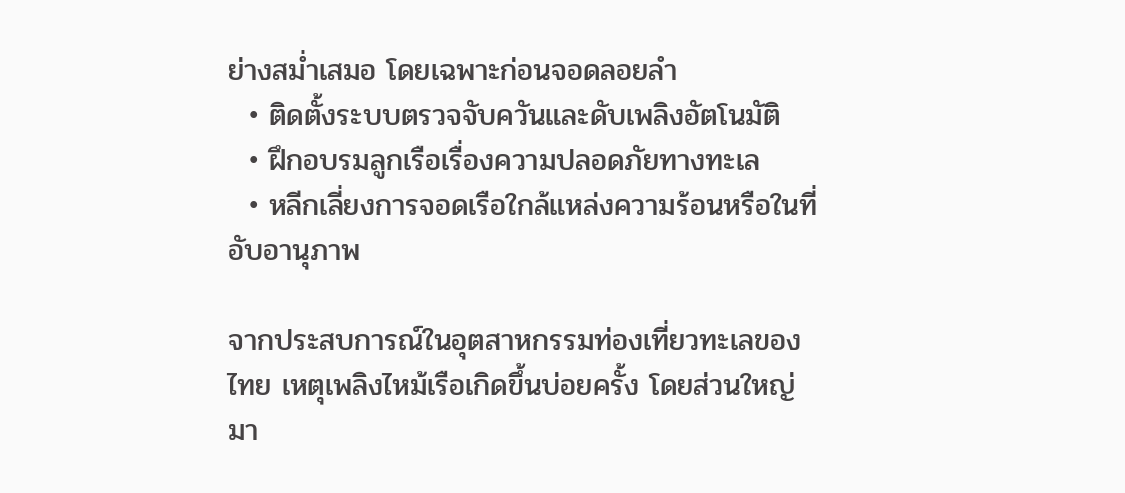ย่างสม่ำเสมอ โดยเฉพาะก่อนจอดลอยลำ
  • ติดตั้งระบบตรวจจับควันและดับเพลิงอัตโนมัติ
  • ฝึกอบรมลูกเรือเรื่องความปลอดภัยทางทะเล
  • หลีกเลี่ยงการจอดเรือใกล้แหล่งความร้อนหรือในที่อับอานุภาพ

จากประสบการณ์ในอุตสาหกรรมท่องเที่ยวทะเลของไทย เหตุเพลิงไหม้เรือเกิดขึ้นบ่อยครั้ง โดยส่วนใหญ่มา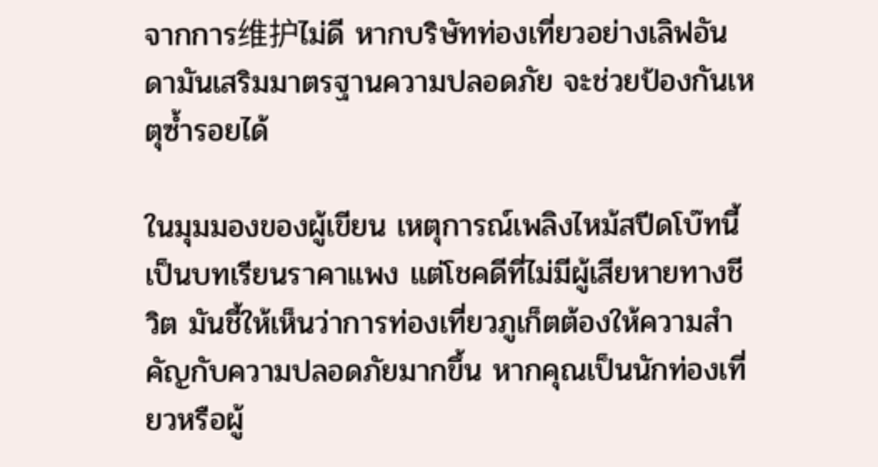จากการ维护ไม่ดี หากบริษัทท่องเที่ยวอย่างเลิฟอันดามันเสริมมาตรฐานความปลอดภัย จะช่วยป้องกันเหตุซ้ำรอยได้

ในมุมมองของผู้เขียน เหตุการณ์เพลิงไหม้สปีดโบ๊ทนี้เป็นบทเรียนราคาแพง แต่โชคดีที่ไม่มีผู้เสียหายทางชีวิต มันชี้ให้เห็นว่าการท่องเที่ยวภูเก็ตต้องให้ความสำคัญกับความปลอดภัยมากขึ้น หากคุณเป็นนักท่องเที่ยวหรือผู้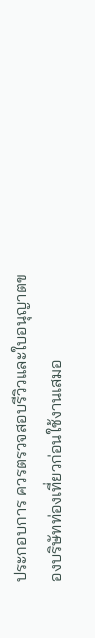ประกอบการ ควรตรวจสอบรีวิวและใบอนุญาตของบริษัทท่องเที่ยวก่อนใช้งานเสมอ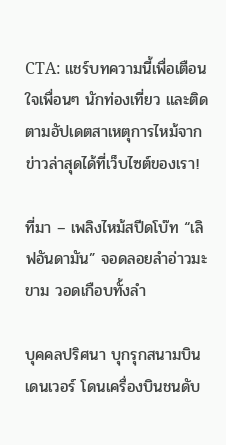CTA: แชร์บทความนี้เพื่อเตือนใจเพื่อนๆ นักท่องเที่ยว และติดตามอัปเดตสาเหตุการไหม้จากข่าวล่าสุดได้ที่เว็บไซต์ของเรา!

ที่มา – เพลิงไหม้สปีดโบ๊ท “เลิฟอันดามัน” จอดลอยลำอ่าวมะขาม วอดเกือบทั้งลำ

บุคคลปริศนา บุกรุกสนามบินเดนเวอร์ โดนเครื่องบินชนดับ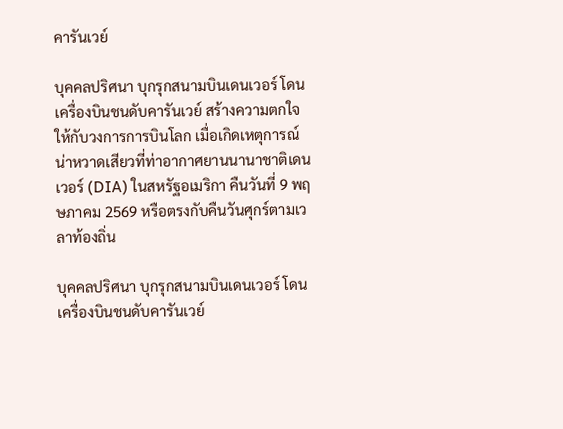คารันเวย์

บุคคลปริศนา บุกรุกสนามบินเดนเวอร์ โดนเครื่องบินชนดับคารันเวย์ สร้างความตกใจให้กับวงการการบินโลก เมื่อเกิดเหตุการณ์น่าหวาดเสียวที่ท่าอากาศยานนานาชาติเดนเวอร์ (DIA) ในสหรัฐอเมริกา คืนวันที่ 9 พฤษภาคม 2569 หรือตรงกับคืนวันศุกร์ตามเวลาท้องถิ่น

บุคคลปริศนา บุกรุกสนามบินเดนเวอร์ โดนเครื่องบินชนดับคารันเวย์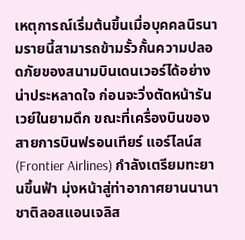เหตุการณ์เริ่มต้นขึ้นเมื่อบุคคลนิรนามรายนี้สามารถข้ามรั้วกั้นความปลอดภัยของสนามบินเดนเวอร์ได้อย่างน่าประหลาดใจ ก่อนจะวิ่งตัดหน้ารันเวย์ในยามดึก ขณะที่เครื่องบินของสายการบินฟรอนเทียร์ แอร์ไลน์ส (Frontier Airlines) กำลังเตรียมทะยานขึ้นฟ้า มุ่งหน้าสู่ท่าอากาศยานนานาชาติลอสแอนเจลิส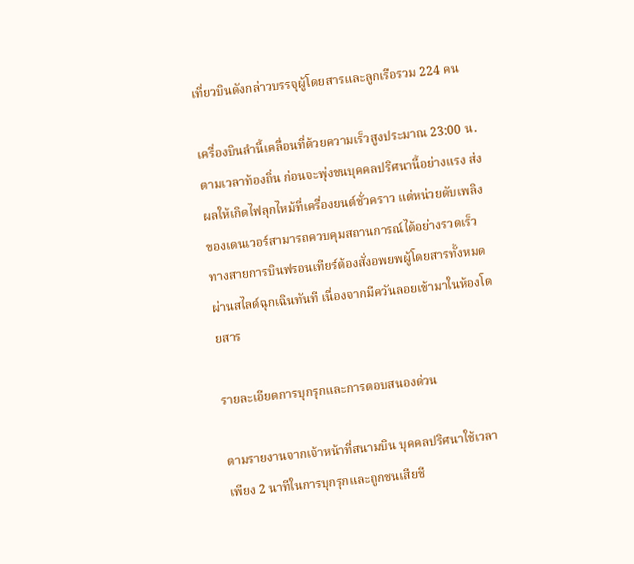เที่ยวบินดังกล่าวบรรจุผู้โดยสารและลูกเรือรวม 224 คน

เครื่องบินลำนี้เคลื่อนที่ด้วยความเร็วสูงประมาณ 23:00 น. ตามเวลาท้องถิ่น ก่อนจะพุ่งชนบุคคลปริศนานี้อย่างแรง ส่งผลให้เกิดไฟลุกไหม้ที่เครื่องยนต์ชั่วคราว แต่หน่วยดับเพลิงของเดนเวอร์สามารถควบคุมสถานการณ์ได้อย่างรวดเร็ว ทางสายการบินฟรอนเทียร์ต้องสั่งอพยพผู้โดยสารทั้งหมดผ่านสไลด์ฉุกเฉินทันที เนื่องจากมีควันลอยเข้ามาในห้องโดยสาร

รายละเอียดการบุกรุกและการตอบสนองด่วน

ตามรายงานจากเจ้าหน้าที่สนามบิน บุคคลปริศนาใช้เวลาเพียง 2 นาทีในการบุกรุกและถูกชนเสียชี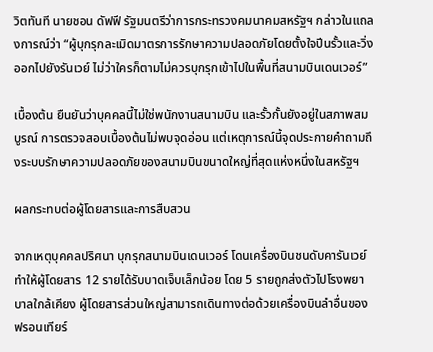วิตทันที นายชอน ดัฟฟี รัฐมนตรีว่าการกระทรวงคมนาคมสหรัฐฯ กล่าวในแถลงการณ์ว่า “ผู้บุกรุกละเมิดมาตรการรักษาความปลอดภัยโดยตั้งใจปีนรั้วและวิ่งออกไปยังรันเวย์ ไม่ว่าใครก็ตามไม่ควรบุกรุกเข้าไปในพื้นที่สนามบินเดนเวอร์”

เบื้องต้น ยืนยันว่าบุคคลนี้ไม่ใช่พนักงานสนามบิน และรั้วกั้นยังอยู่ในสภาพสมบูรณ์ การตรวจสอบเบื้องต้นไม่พบจุดอ่อน แต่เหตุการณ์นี้จุดประกายคำถามถึงระบบรักษาความปลอดภัยของสนามบินขนาดใหญ่ที่สุดแห่งหนึ่งในสหรัฐฯ

ผลกระทบต่อผู้โดยสารและการสืบสวน

จากเหตุบุคคลปริศนา บุกรุกสนามบินเดนเวอร์ โดนเครื่องบินชนดับคารันเวย์ ทำให้ผู้โดยสาร 12 รายได้รับบาดเจ็บเล็กน้อย โดย 5 รายถูกส่งตัวไปโรงพยาบาลใกล้เคียง ผู้โดยสารส่วนใหญ่สามารถเดินทางต่อด้วยเครื่องบินลำอื่นของฟรอนเทียร์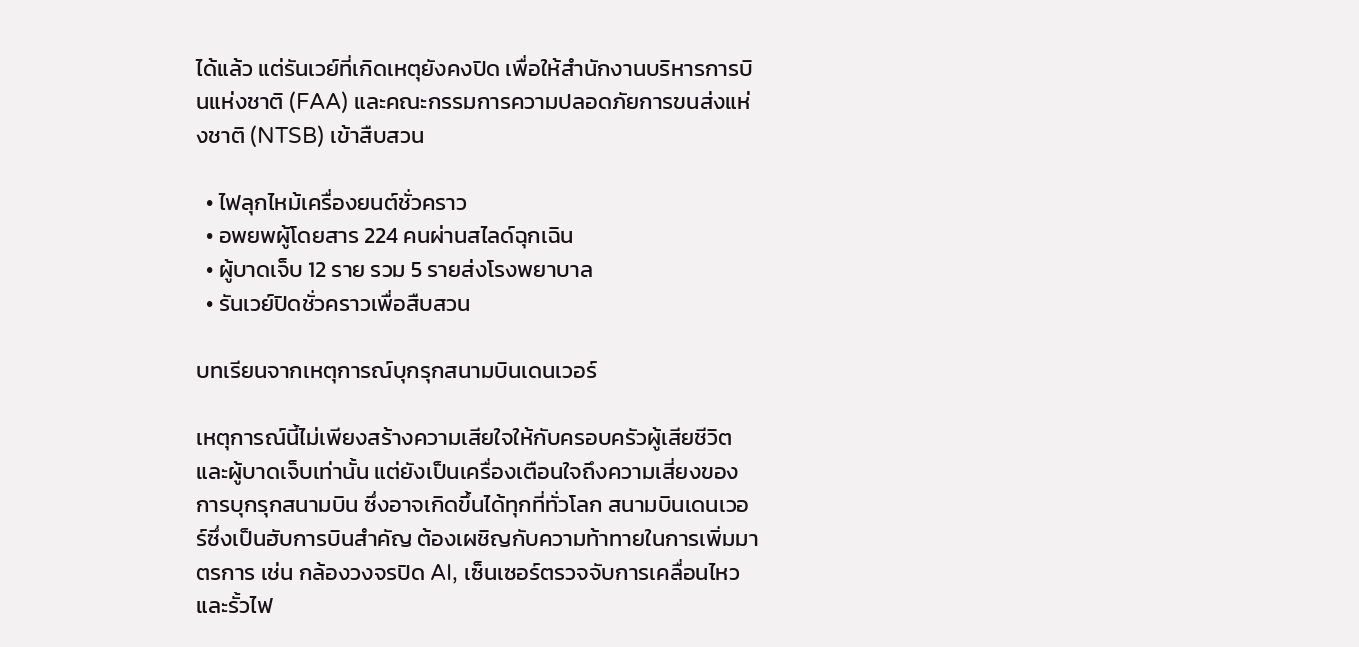ได้แล้ว แต่รันเวย์ที่เกิดเหตุยังคงปิด เพื่อให้สำนักงานบริหารการบินแห่งชาติ (FAA) และคณะกรรมการความปลอดภัยการขนส่งแห่งชาติ (NTSB) เข้าสืบสวน

  • ไฟลุกไหม้เครื่องยนต์ชั่วคราว
  • อพยพผู้โดยสาร 224 คนผ่านสไลด์ฉุกเฉิน
  • ผู้บาดเจ็บ 12 ราย รวม 5 รายส่งโรงพยาบาล
  • รันเวย์ปิดชั่วคราวเพื่อสืบสวน

บทเรียนจากเหตุการณ์บุกรุกสนามบินเดนเวอร์

เหตุการณ์นี้ไม่เพียงสร้างความเสียใจให้กับครอบครัวผู้เสียชีวิตและผู้บาดเจ็บเท่านั้น แต่ยังเป็นเครื่องเตือนใจถึงความเสี่ยงของการบุกรุกสนามบิน ซึ่งอาจเกิดขึ้นได้ทุกที่ทั่วโลก สนามบินเดนเวอร์ซึ่งเป็นฮับการบินสำคัญ ต้องเผชิญกับความท้าทายในการเพิ่มมาตรการ เช่น กล้องวงจรปิด AI, เซ็นเซอร์ตรวจจับการเคลื่อนไหว และรั้วไฟ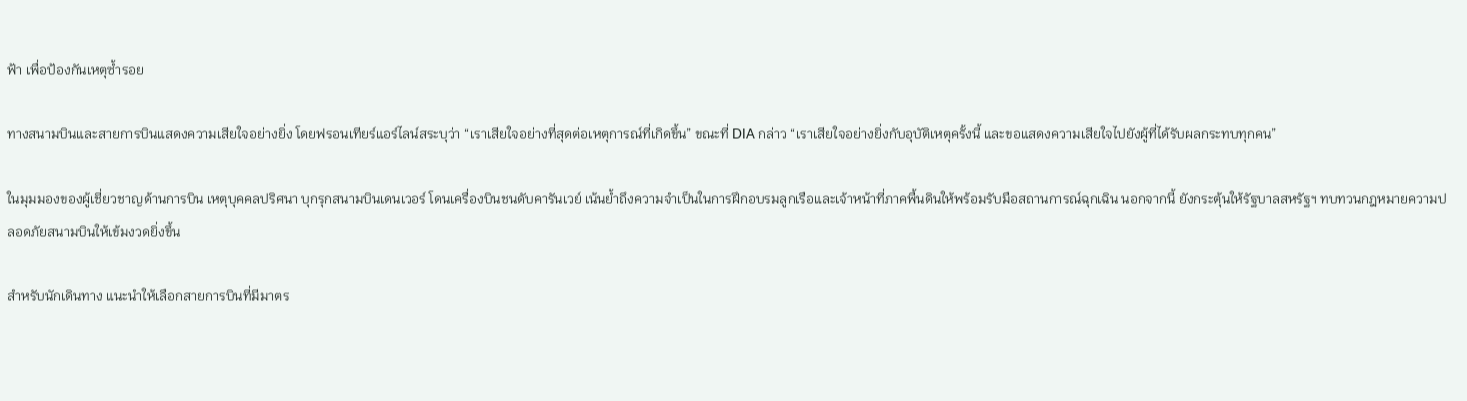ฟ้า เพื่อป้องกันเหตุซ้ำรอย

ทางสนามบินและสายการบินแสดงความเสียใจอย่างยิ่ง โดยฟรอนเทียร์แอร์ไลน์สระบุว่า “เราเสียใจอย่างที่สุดต่อเหตุการณ์ที่เกิดขึ้น” ขณะที่ DIA กล่าว “เราเสียใจอย่างยิ่งกับอุบัติเหตุครั้งนี้ และขอแสดงความเสียใจไปยังผู้ที่ได้รับผลกระทบทุกคน”

ในมุมมองของผู้เชี่ยวชาญด้านการบิน เหตุบุคคลปริศนา บุกรุกสนามบินเดนเวอร์ โดนเครื่องบินชนดับคารันเวย์ เน้นย้ำถึงความจำเป็นในการฝึกอบรมลูกเรือและเจ้าหน้าที่ภาคพื้นดินให้พร้อมรับมือสถานการณ์ฉุกเฉิน นอกจากนี้ ยังกระตุ้นให้รัฐบาลสหรัฐฯ ทบทวนกฎหมายความปลอดภัยสนามบินให้เข้มงวดยิ่งขึ้น

สำหรับนักเดินทาง แนะนำให้เลือกสายการบินที่มีมาตร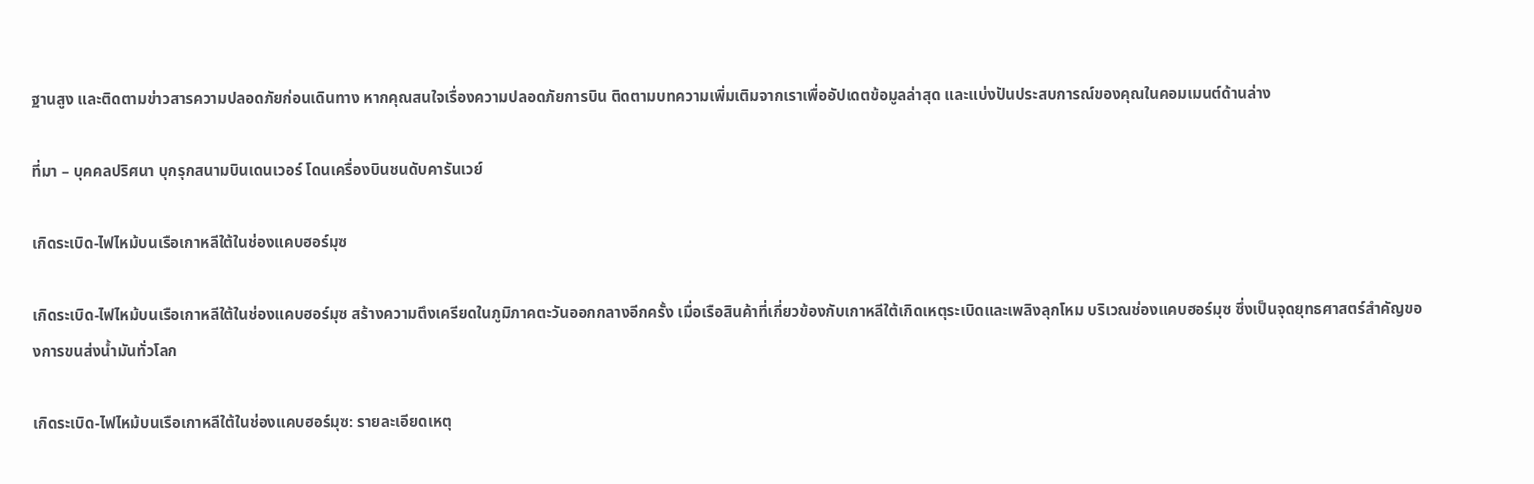ฐานสูง และติดตามข่าวสารความปลอดภัยก่อนเดินทาง หากคุณสนใจเรื่องความปลอดภัยการบิน ติดตามบทความเพิ่มเติมจากเราเพื่ออัปเดตข้อมูลล่าสุด และแบ่งปันประสบการณ์ของคุณในคอมเมนต์ด้านล่าง

ที่มา – บุคคลปริศนา บุกรุกสนามบินเดนเวอร์ โดนเครื่องบินชนดับคารันเวย์

เกิดระเบิด-ไฟไหม้บนเรือเกาหลีใต้ในช่องแคบฮอร์มุซ

เกิดระเบิด-ไฟไหม้บนเรือเกาหลีใต้ในช่องแคบฮอร์มุซ สร้างความตึงเครียดในภูมิภาคตะวันออกกลางอีกครั้ง เมื่อเรือสินค้าที่เกี่ยวข้องกับเกาหลีใต้เกิดเหตุระเบิดและเพลิงลุกโหม บริเวณช่องแคบฮอร์มุซ ซึ่งเป็นจุดยุทธศาสตร์สำคัญของการขนส่งน้ำมันทั่วโลก

เกิดระเบิด-ไฟไหม้บนเรือเกาหลีใต้ในช่องแคบฮอร์มุซ: รายละเอียดเหตุ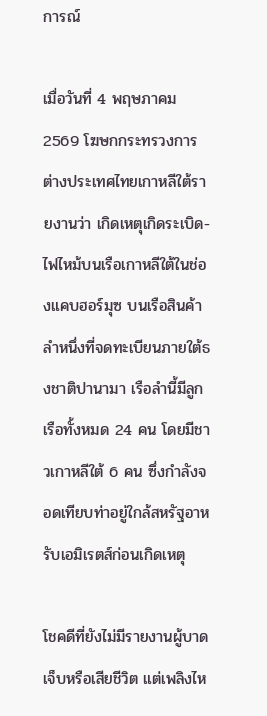การณ์

เมื่อวันที่ 4 พฤษภาคม 2569 โฆษกกระทรวงการต่างประเทศไทยเกาหลีใต้รายงานว่า เกิดเหตุเกิดระเบิด-ไฟไหม้บนเรือเกาหลีใต้ในช่องแคบฮอร์มุซ บนเรือสินค้าลำหนึ่งที่จดทะเบียนภายใต้ธงชาติปานามา เรือลำนี้มีลูกเรือทั้งหมด 24 คน โดยมีชาวเกาหลีใต้ 6 คน ซึ่งกำลังจอดเทียบท่าอยู่ใกล้สหรัฐอาหรับเอมิเรตส์ก่อนเกิดเหตุ

โชคดีที่ยังไม่มีรายงานผู้บาดเจ็บหรือเสียชีวิต แต่เพลิงไห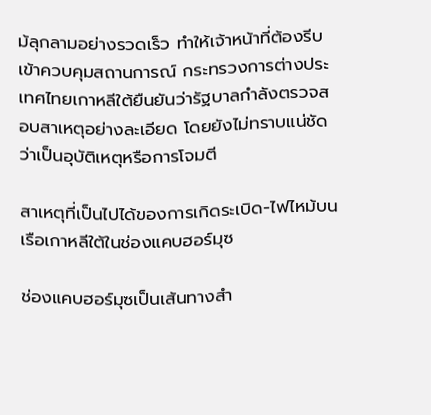ม้ลุกลามอย่างรวดเร็ว ทำให้เจ้าหน้าที่ต้องรีบเข้าควบคุมสถานการณ์ กระทรวงการต่างประเทศไทยเกาหลีใต้ยืนยันว่ารัฐบาลกำลังตรวจสอบสาเหตุอย่างละเอียด โดยยังไม่ทราบแน่ชัดว่าเป็นอุบัติเหตุหรือการโจมตี

สาเหตุที่เป็นไปได้ของการเกิดระเบิด-ไฟไหม้บนเรือเกาหลีใต้ในช่องแคบฮอร์มุซ

ช่องแคบฮอร์มุซเป็นเส้นทางสำ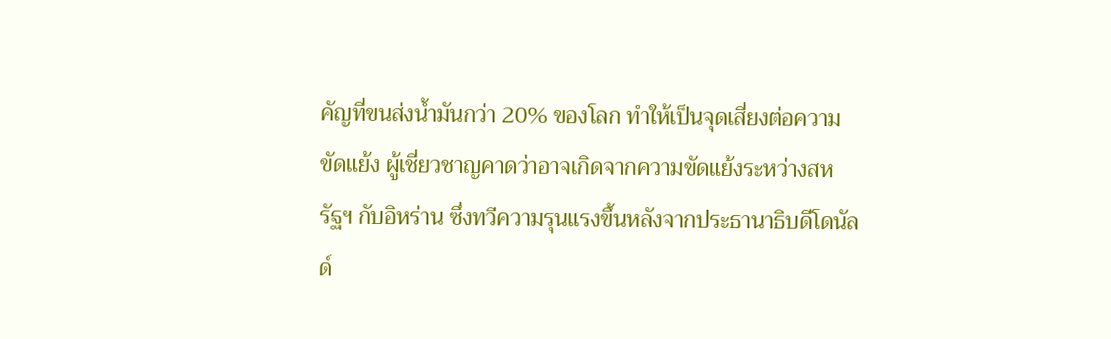คัญที่ขนส่งน้ำมันกว่า 20% ของโลก ทำให้เป็นจุดเสี่ยงต่อความขัดแย้ง ผู้เชี่ยวชาญคาดว่าอาจเกิดจากความขัดแย้งระหว่างสหรัฐฯ กับอิหร่าน ซึ่งทวีความรุนแรงขึ้นหลังจากประธานาธิบดีโดนัลด์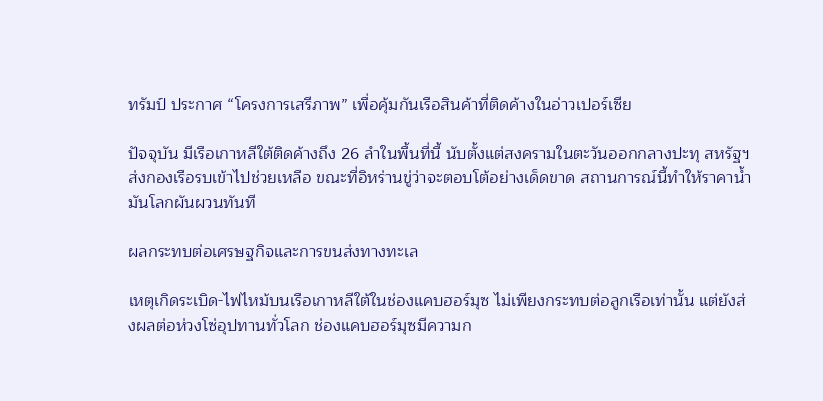ทรัมป์ ประกาศ “โครงการเสรีภาพ” เพื่อคุ้มกันเรือสินค้าที่ติดค้างในอ่าวเปอร์เซีย

ปัจจุบัน มีเรือเกาหลีใต้ติดค้างถึง 26 ลำในพื้นที่นี้ นับตั้งแต่สงครามในตะวันออกกลางปะทุ สหรัฐฯ ส่งกองเรือรบเข้าไปช่วยเหลือ ขณะที่อิหร่านขู่ว่าจะตอบโต้อย่างเด็ดขาด สถานการณ์นี้ทำให้ราคาน้ำมันโลกผันผวนทันที

ผลกระทบต่อเศรษฐกิจและการขนส่งทางทะเล

เหตุเกิดระเบิด-ไฟไหม้บนเรือเกาหลีใต้ในช่องแคบฮอร์มุซ ไม่เพียงกระทบต่อลูกเรือเท่านั้น แต่ยังส่งผลต่อห่วงโซ่อุปทานทั่วโลก ช่องแคบฮอร์มุซมีความก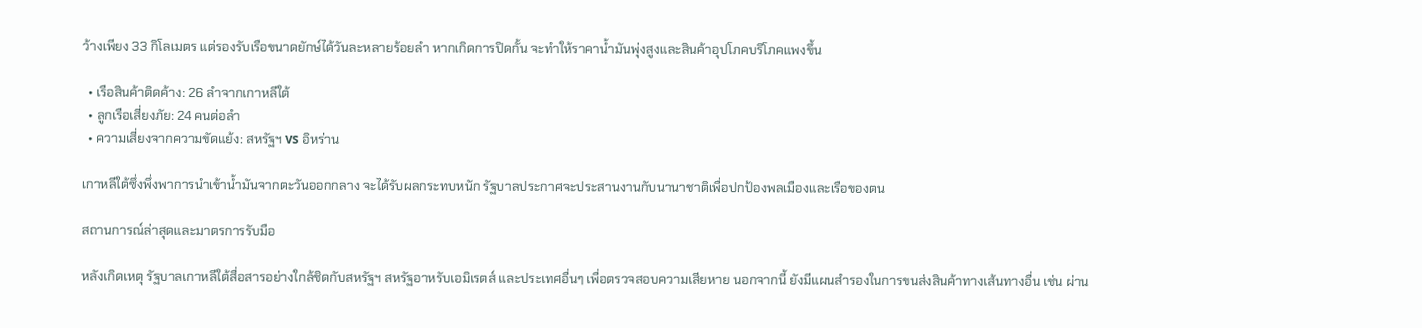ว้างเพียง 33 กิโลเมตร แต่รองรับเรือขนาดยักษ์ได้วันละหลายร้อยลำ หากเกิดการปิดกั้น จะทำให้ราคาน้ำมันพุ่งสูงและสินค้าอุปโภคบริโภคแพงขึ้น

  • เรือสินค้าติดค้าง: 26 ลำจากเกาหลีใต้
  • ลูกเรือเสี่ยงภัย: 24 คนต่อลำ
  • ความเสี่ยงจากความขัดแย้ง: สหรัฐฯ vs อิหร่าน

เกาหลีใต้ซึ่งพึ่งพาการนำเข้าน้ำมันจากตะวันออกกลาง จะได้รับผลกระทบหนัก รัฐบาลประกาศจะประสานงานกับนานาชาติเพื่อปกป้องพลเมืองและเรือของตน

สถานการณ์ล่าสุดและมาตรการรับมือ

หลังเกิดเหตุ รัฐบาลเกาหลีใต้สื่อสารอย่างใกล้ชิดกับสหรัฐฯ สหรัฐอาหรับเอมิเรตส์ และประเทศอื่นๆ เพื่อตรวจสอบความเสียหาย นอกจากนี้ ยังมีแผนสำรองในการขนส่งสินค้าทางเส้นทางอื่น เช่น ผ่าน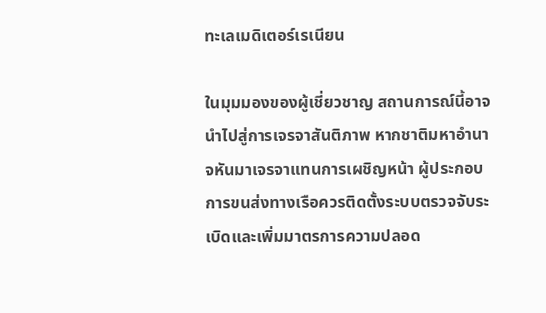ทะเลเมดิเตอร์เรเนียน

ในมุมมองของผู้เชี่ยวชาญ สถานการณ์นี้อาจนำไปสู่การเจรจาสันติภาพ หากชาติมหาอำนาจหันมาเจรจาแทนการเผชิญหน้า ผู้ประกอบการขนส่งทางเรือควรติดตั้งระบบตรวจจับระเบิดและเพิ่มมาตรการความปลอด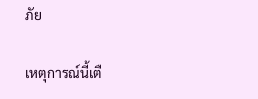ภัย

เหตุการณ์นี้เตื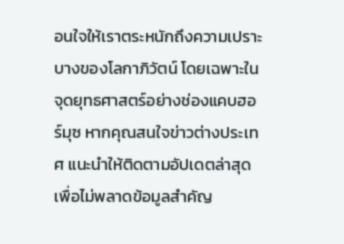อนใจให้เราตระหนักถึงความเปราะบางของโลกาภิวัตน์ โดยเฉพาะในจุดยุทธศาสตร์อย่างช่องแคบฮอร์มุซ หากคุณสนใจข่าวต่างประเทศ แนะนำให้ติดตามอัปเดตล่าสุดเพื่อไม่พลาดข้อมูลสำคัญ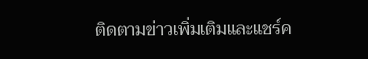ติดตามข่าวเพิ่มเติมและแชร์ค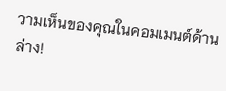วามเห็นของคุณในคอมเมนต์ด้านล่าง!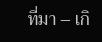ที่มา – เกิ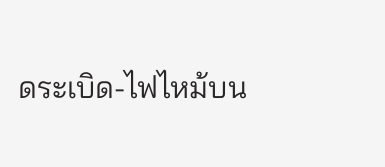ดระเบิด-ไฟไหม้บน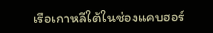เรือเกาหลีใต้ในช่องแคบฮอร์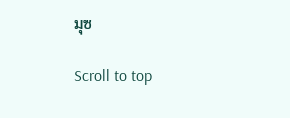มุซ

Scroll to top